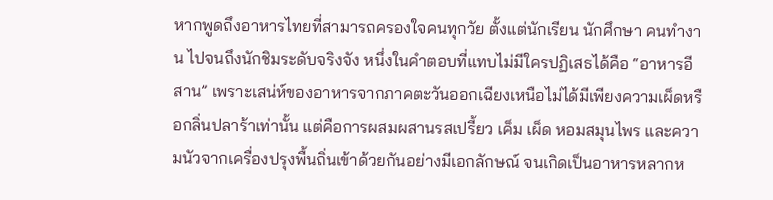หากพูดถึงอาหารไทยที่สามารถครองใจคนทุกวัย ตั้งแต่นักเรียน นักศึกษา คนทำงาน ไปจนถึงนักชิมระดับจริงจัง หนึ่งในคำตอบที่แทบไม่มีใครปฏิเสธได้คือ “อาหารอีสาน” เพราะเสน่ห์ของอาหารจากภาคตะวันออกเฉียงเหนือไม่ได้มีเพียงความเผ็ดหรือกลิ่นปลาร้าเท่านั้น แต่คือการผสมผสานรสเปรี้ยว เค็ม เผ็ด หอมสมุนไพร และความนัวจากเครื่องปรุงพื้นถิ่นเข้าด้วยกันอย่างมีเอกลักษณ์ จนเกิดเป็นอาหารหลากห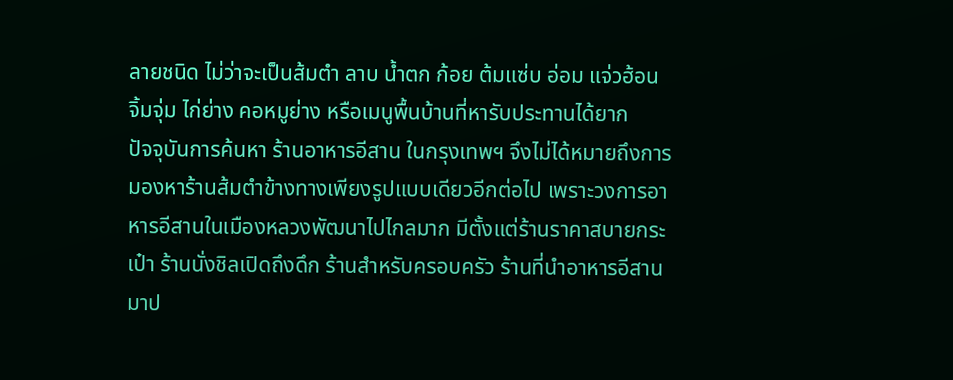ลายชนิด ไม่ว่าจะเป็นส้มตำ ลาบ น้ำตก ก้อย ต้มแซ่บ อ่อม แจ่วฮ้อน จิ้มจุ่ม ไก่ย่าง คอหมูย่าง หรือเมนูพื้นบ้านที่หารับประทานได้ยาก
ปัจจุบันการค้นหา ร้านอาหารอีสาน ในกรุงเทพฯ จึงไม่ได้หมายถึงการมองหาร้านส้มตำข้างทางเพียงรูปแบบเดียวอีกต่อไป เพราะวงการอาหารอีสานในเมืองหลวงพัฒนาไปไกลมาก มีตั้งแต่ร้านราคาสบายกระเป๋า ร้านนั่งชิลเปิดถึงดึก ร้านสำหรับครอบครัว ร้านที่นำอาหารอีสานมาป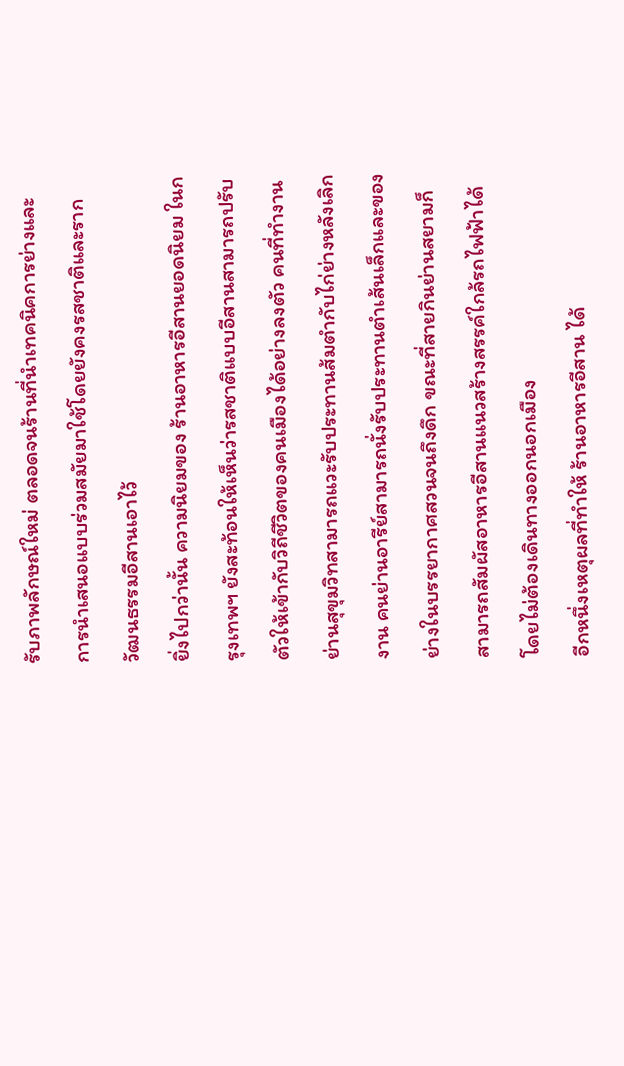รับภาพลักษณ์ใหม่ ตลอดจนร้านที่นำเทคนิคการย่างและการนำเสนอแบบร่วมสมัยมาใช้โดยยังคงรสชาติและรากวัฒนธรรมอีสานเอาไว้
ยิ่งไปกว่านั้น ความนิยมของ ร้านอาหารอีสานยอดนิยม ในกรุงเทพฯ ยังสะท้อนให้เห็นว่ารสชาติแบบอีสานสามารถปรับตัวให้เข้ากับวิถีชีวิตของคนเมืองได้อย่างลงตัว คนที่ทำงานย่านสุขุมวิทสามารถแวะรับประทานส้มตำกับไก่ย่างหลังเลิกงาน คนย่านอารีย์สามารถนั่งรับประทานตำเส้นเล็กและของย่างในบรรยากาศสวนจนถึงดึก ขณะที่สายกินย่านสยามก็สามารถสัมผัสอาหารอีสานแนวสร้างสรรค์ใกล้รถไฟฟ้าได้โดยไม่ต้องเดินทางออกนอกเมือง
อีกหนึ่งเหตุผลที่ทำให้ ร้านอาหารอีสาน ได้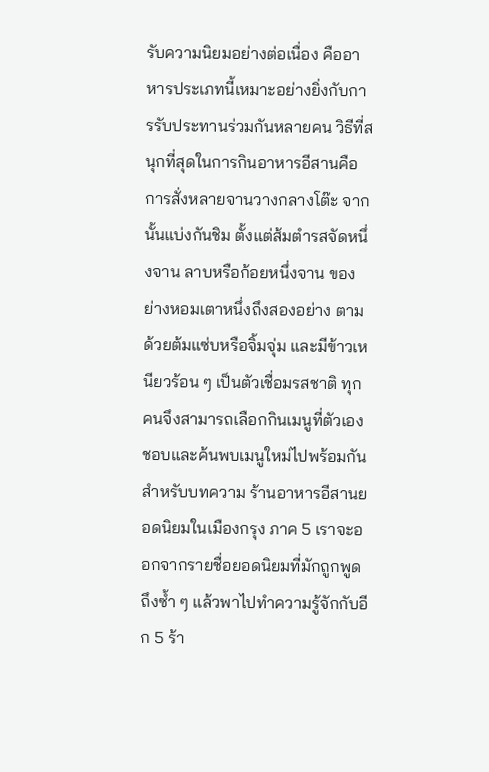รับความนิยมอย่างต่อเนื่อง คืออาหารประเภทนี้เหมาะอย่างยิ่งกับการรับประทานร่วมกันหลายคน วิธีที่สนุกที่สุดในการกินอาหารอีสานคือการสั่งหลายจานวางกลางโต๊ะ จากนั้นแบ่งกันชิม ตั้งแต่ส้มตำรสจัดหนึ่งจาน ลาบหรือก้อยหนึ่งจาน ของย่างหอมเตาหนึ่งถึงสองอย่าง ตามด้วยต้มแซ่บหรือจิ้มจุ่ม และมีข้าวเหนียวร้อน ๆ เป็นตัวเชื่อมรสชาติ ทุกคนจึงสามารถเลือกกินเมนูที่ตัวเองชอบและค้นพบเมนูใหม่ไปพร้อมกัน
สำหรับบทความ ร้านอาหารอีสานยอดนิยมในเมืองกรุง ภาค 5 เราจะออกจากรายชื่อยอดนิยมที่มักถูกพูดถึงซ้ำ ๆ แล้วพาไปทำความรู้จักกับอีก 5 ร้า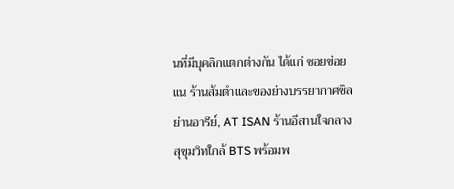นที่มีบุคลิกแตกต่างกัน ได้แก่ ซอยข่อยแน ร้านส้มตำและของย่างบรรยากาศชิลย่านอารีย์, AT ISAN ร้านอีสานใจกลางสุขุมวิทใกล้ BTS พร้อมพ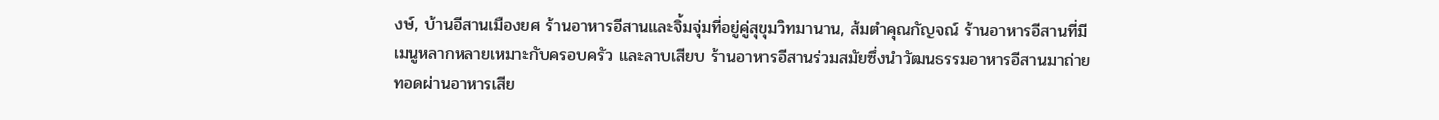งษ์, บ้านอีสานเมืองยศ ร้านอาหารอีสานและจิ้มจุ่มที่อยู่คู่สุขุมวิทมานาน, ส้มตำคุณกัญจณ์ ร้านอาหารอีสานที่มีเมนูหลากหลายเหมาะกับครอบครัว และลาบเสียบ ร้านอาหารอีสานร่วมสมัยซึ่งนำวัฒนธรรมอาหารอีสานมาถ่ายทอดผ่านอาหารเสีย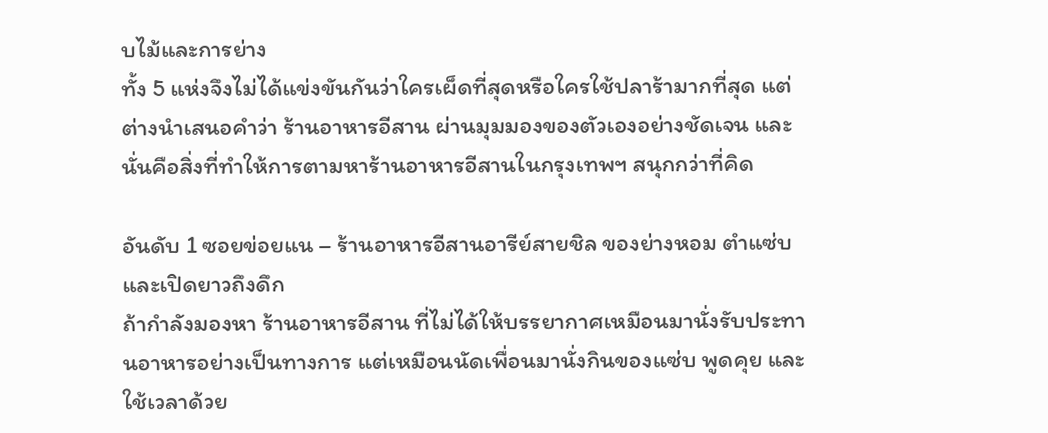บไม้และการย่าง
ทั้ง 5 แห่งจึงไม่ได้แข่งขันกันว่าใครเผ็ดที่สุดหรือใครใช้ปลาร้ามากที่สุด แต่ต่างนำเสนอคำว่า ร้านอาหารอีสาน ผ่านมุมมองของตัวเองอย่างชัดเจน และนั่นคือสิ่งที่ทำให้การตามหาร้านอาหารอีสานในกรุงเทพฯ สนุกกว่าที่คิด

อันดับ 1 ซอยข่อยแน – ร้านอาหารอีสานอารีย์สายชิล ของย่างหอม ตำแซ่บ และเปิดยาวถึงดึก
ถ้ากำลังมองหา ร้านอาหารอีสาน ที่ไม่ได้ให้บรรยากาศเหมือนมานั่งรับประทานอาหารอย่างเป็นทางการ แต่เหมือนนัดเพื่อนมานั่งกินของแซ่บ พูดคุย และใช้เวลาด้วย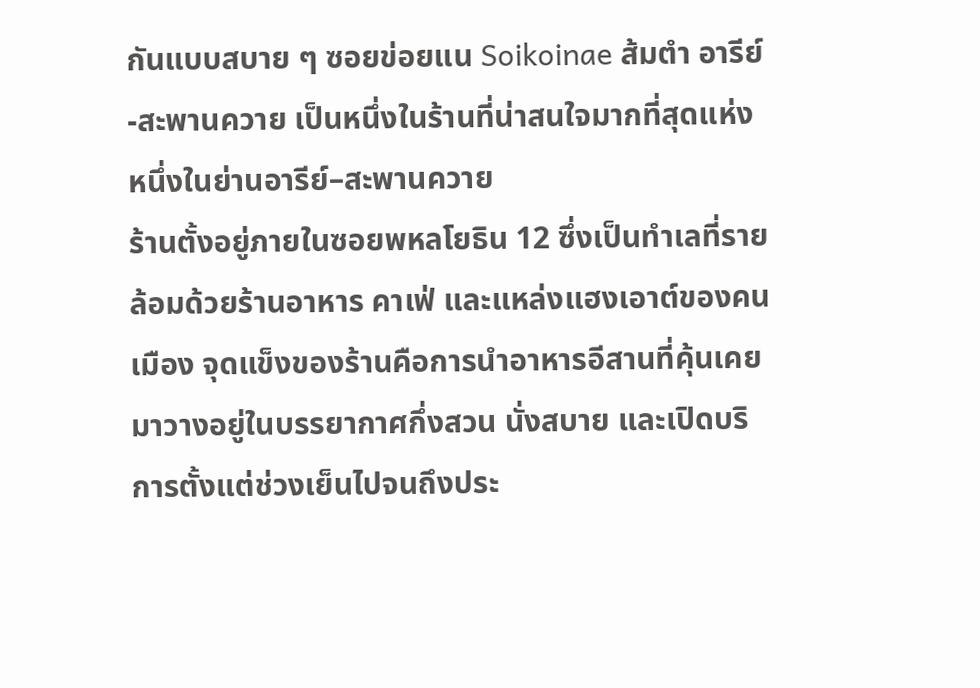กันแบบสบาย ๆ ซอยข่อยแน Soikoinae ส้มตำ อารีย์-สะพานควาย เป็นหนึ่งในร้านที่น่าสนใจมากที่สุดแห่งหนึ่งในย่านอารีย์–สะพานควาย
ร้านตั้งอยู่ภายในซอยพหลโยธิน 12 ซึ่งเป็นทำเลที่รายล้อมด้วยร้านอาหาร คาเฟ่ และแหล่งแฮงเอาต์ของคนเมือง จุดแข็งของร้านคือการนำอาหารอีสานที่คุ้นเคยมาวางอยู่ในบรรยากาศกึ่งสวน นั่งสบาย และเปิดบริการตั้งแต่ช่วงเย็นไปจนถึงประ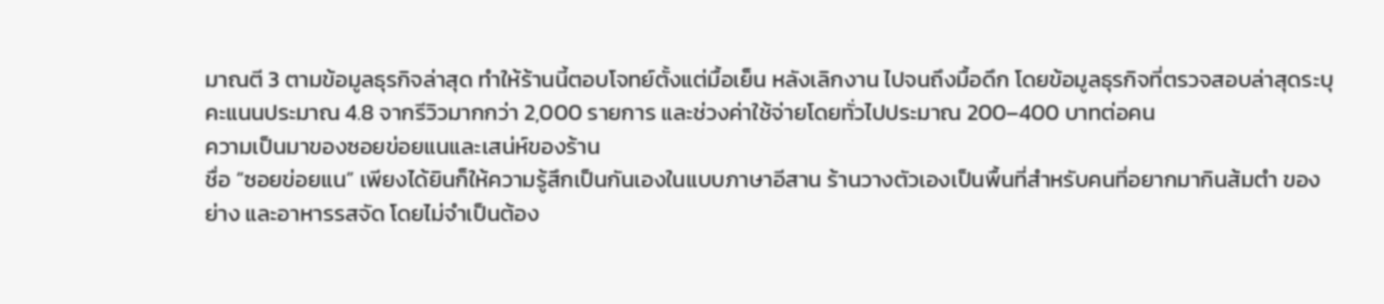มาณตี 3 ตามข้อมูลธุรกิจล่าสุด ทำให้ร้านนี้ตอบโจทย์ตั้งแต่มื้อเย็น หลังเลิกงาน ไปจนถึงมื้อดึก โดยข้อมูลธุรกิจที่ตรวจสอบล่าสุดระบุคะแนนประมาณ 4.8 จากรีวิวมากกว่า 2,000 รายการ และช่วงค่าใช้จ่ายโดยทั่วไปประมาณ 200–400 บาทต่อคน
ความเป็นมาของซอยข่อยแนและเสน่ห์ของร้าน
ชื่อ “ซอยข่อยแน” เพียงได้ยินก็ให้ความรู้สึกเป็นกันเองในแบบภาษาอีสาน ร้านวางตัวเองเป็นพื้นที่สำหรับคนที่อยากมากินส้มตำ ของย่าง และอาหารรสจัด โดยไม่จำเป็นต้อง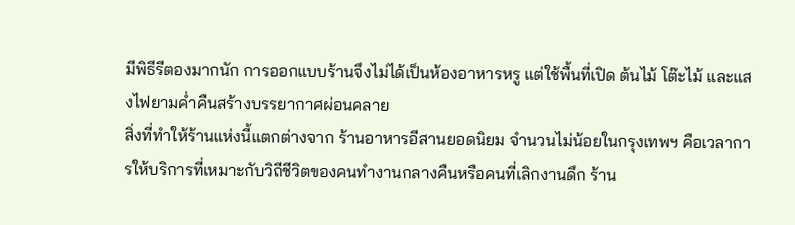มีพิธีรีตองมากนัก การออกแบบร้านจึงไม่ได้เป็นห้องอาหารหรู แต่ใช้พื้นที่เปิด ต้นไม้ โต๊ะไม้ และแสงไฟยามค่ำคืนสร้างบรรยากาศผ่อนคลาย
สิ่งที่ทำให้ร้านแห่งนี้แตกต่างจาก ร้านอาหารอีสานยอดนิยม จำนวนไม่น้อยในกรุงเทพฯ คือเวลาการให้บริการที่เหมาะกับวิถีชีวิตของคนทำงานกลางคืนหรือคนที่เลิกงานดึก ร้าน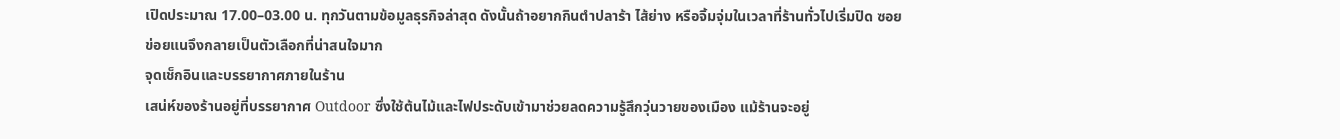เปิดประมาณ 17.00–03.00 น. ทุกวันตามข้อมูลธุรกิจล่าสุด ดังนั้นถ้าอยากกินตำปลาร้า ไส้ย่าง หรือจิ้มจุ่มในเวลาที่ร้านทั่วไปเริ่มปิด ซอยข่อยแนจึงกลายเป็นตัวเลือกที่น่าสนใจมาก
จุดเช็กอินและบรรยากาศภายในร้าน
เสน่ห์ของร้านอยู่ที่บรรยากาศ Outdoor ซึ่งใช้ต้นไม้และไฟประดับเข้ามาช่วยลดความรู้สึกวุ่นวายของเมือง แม้ร้านจะอยู่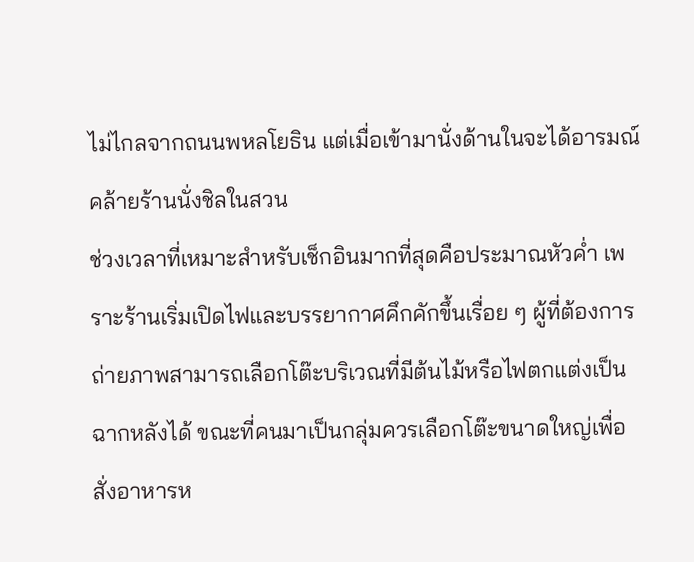ไม่ไกลจากถนนพหลโยธิน แต่เมื่อเข้ามานั่งด้านในจะได้อารมณ์คล้ายร้านนั่งชิลในสวน
ช่วงเวลาที่เหมาะสำหรับเช็กอินมากที่สุดคือประมาณหัวค่ำ เพราะร้านเริ่มเปิดไฟและบรรยากาศคึกคักขึ้นเรื่อย ๆ ผู้ที่ต้องการถ่ายภาพสามารถเลือกโต๊ะบริเวณที่มีต้นไม้หรือไฟตกแต่งเป็นฉากหลังได้ ขณะที่คนมาเป็นกลุ่มควรเลือกโต๊ะขนาดใหญ่เพื่อสั่งอาหารห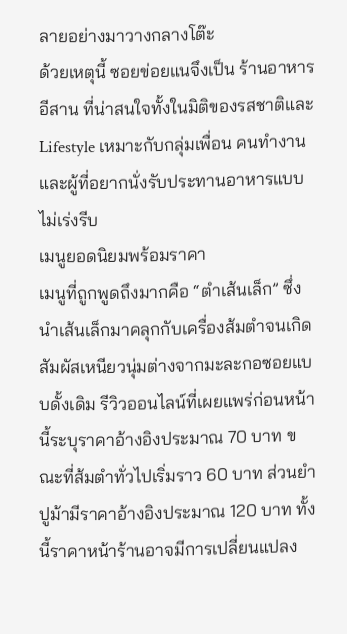ลายอย่างมาวางกลางโต๊ะ
ด้วยเหตุนี้ ซอยข่อยแนจึงเป็น ร้านอาหารอีสาน ที่น่าสนใจทั้งในมิติของรสชาติและ Lifestyle เหมาะกับกลุ่มเพื่อน คนทำงาน และผู้ที่อยากนั่งรับประทานอาหารแบบไม่เร่งรีบ
เมนูยอดนิยมพร้อมราคา
เมนูที่ถูกพูดถึงมากคือ “ตำเส้นเล็ก” ซึ่งนำเส้นเล็กมาคลุกกับเครื่องส้มตำจนเกิดสัมผัสเหนียวนุ่มต่างจากมะละกอซอยแบบดั้งเดิม รีวิวออนไลน์ที่เผยแพร่ก่อนหน้านี้ระบุราคาอ้างอิงประมาณ 70 บาท ขณะที่ส้มตำทั่วไปเริ่มราว 60 บาท ส่วนยำปูม้ามีราคาอ้างอิงประมาณ 120 บาท ทั้งนี้ราคาหน้าร้านอาจมีการเปลี่ยนแปลง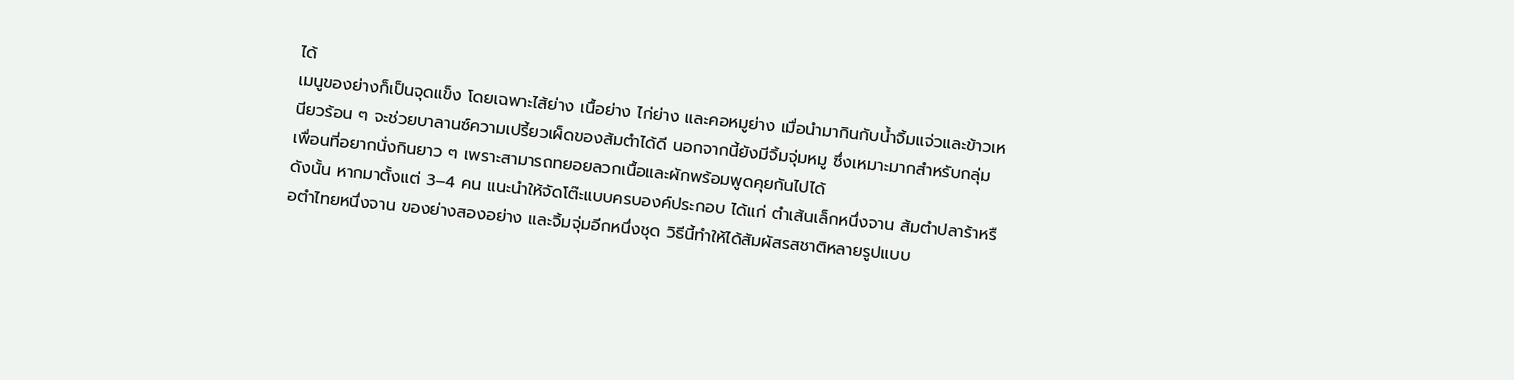ได้
เมนูของย่างก็เป็นจุดแข็ง โดยเฉพาะไส้ย่าง เนื้อย่าง ไก่ย่าง และคอหมูย่าง เมื่อนำมากินกับน้ำจิ้มแจ่วและข้าวเหนียวร้อน ๆ จะช่วยบาลานซ์ความเปรี้ยวเผ็ดของส้มตำได้ดี นอกจากนี้ยังมีจิ้มจุ่มหมู ซึ่งเหมาะมากสำหรับกลุ่มเพื่อนที่อยากนั่งกินยาว ๆ เพราะสามารถทยอยลวกเนื้อและผักพร้อมพูดคุยกันไปได้
ดังนั้น หากมาตั้งแต่ 3–4 คน แนะนำให้จัดโต๊ะแบบครบองค์ประกอบ ได้แก่ ตำเส้นเล็กหนึ่งจาน ส้มตำปลาร้าหรือตำไทยหนึ่งจาน ของย่างสองอย่าง และจิ้มจุ่มอีกหนึ่งชุด วิธีนี้ทำให้ได้สัมผัสรสชาติหลายรูปแบบ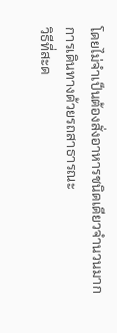โดยไม่จำเป็นต้องสั่งอาหารชนิดเดียวจำนวนมาก
การเดินทางด้วยรถสาธารณะ
วิธีที่สะด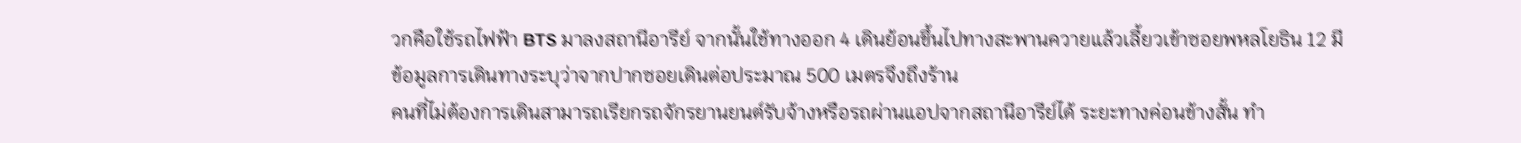วกคือใช้รถไฟฟ้า BTS มาลงสถานีอารีย์ จากนั้นใช้ทางออก 4 เดินย้อนขึ้นไปทางสะพานควายแล้วเลี้ยวเข้าซอยพหลโยธิน 12 มีข้อมูลการเดินทางระบุว่าจากปากซอยเดินต่อประมาณ 500 เมตรจึงถึงร้าน
คนที่ไม่ต้องการเดินสามารถเรียกรถจักรยานยนต์รับจ้างหรือรถผ่านแอปจากสถานีอารีย์ได้ ระยะทางค่อนข้างสั้น ทำ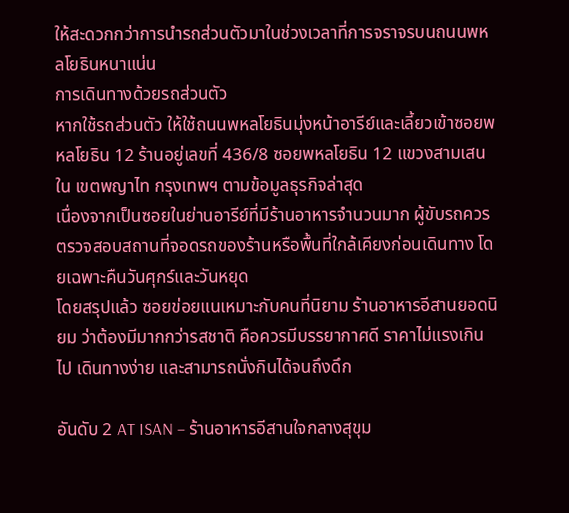ให้สะดวกกว่าการนำรถส่วนตัวมาในช่วงเวลาที่การจราจรบนถนนพหลโยธินหนาแน่น
การเดินทางด้วยรถส่วนตัว
หากใช้รถส่วนตัว ให้ใช้ถนนพหลโยธินมุ่งหน้าอารีย์และเลี้ยวเข้าซอยพหลโยธิน 12 ร้านอยู่เลขที่ 436/8 ซอยพหลโยธิน 12 แขวงสามเสนใน เขตพญาไท กรุงเทพฯ ตามข้อมูลธุรกิจล่าสุด
เนื่องจากเป็นซอยในย่านอารีย์ที่มีร้านอาหารจำนวนมาก ผู้ขับรถควรตรวจสอบสถานที่จอดรถของร้านหรือพื้นที่ใกล้เคียงก่อนเดินทาง โดยเฉพาะคืนวันศุกร์และวันหยุด
โดยสรุปแล้ว ซอยข่อยแนเหมาะกับคนที่นิยาม ร้านอาหารอีสานยอดนิยม ว่าต้องมีมากกว่ารสชาติ คือควรมีบรรยากาศดี ราคาไม่แรงเกินไป เดินทางง่าย และสามารถนั่งกินได้จนถึงดึก

อันดับ 2 AT ISAN – ร้านอาหารอีสานใจกลางสุขุม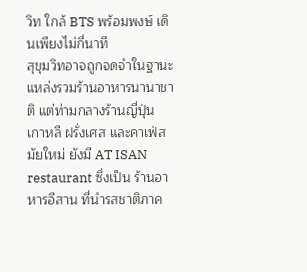วิท ใกล้ BTS พร้อมพงษ์ เดินเพียงไม่กี่นาที
สุขุมวิทอาจถูกจดจำในฐานะแหล่งรวมร้านอาหารนานาชาติ แต่ท่ามกลางร้านญี่ปุ่น เกาหลี ฝรั่งเศส และคาเฟ่สมัยใหม่ ยังมี AT ISAN restaurant ซึ่งเป็น ร้านอาหารอีสาน ที่นำรสชาติภาค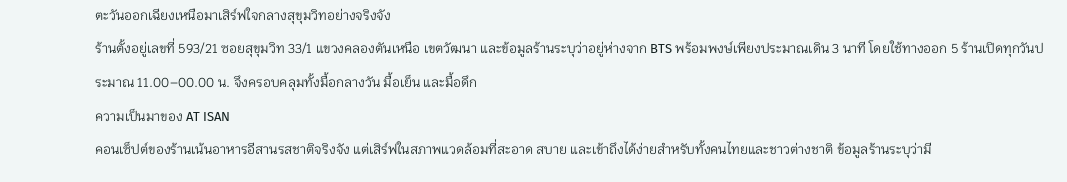ตะวันออกเฉียงเหนือมาเสิร์ฟใจกลางสุขุมวิทอย่างจริงจัง
ร้านตั้งอยู่เลขที่ 593/21 ซอยสุขุมวิท 33/1 แขวงคลองตันเหนือ เขตวัฒนา และข้อมูลร้านระบุว่าอยู่ห่างจาก BTS พร้อมพงษ์เพียงประมาณเดิน 3 นาที โดยใช้ทางออก 5 ร้านเปิดทุกวันประมาณ 11.00–00.00 น. จึงครอบคลุมทั้งมื้อกลางวัน มื้อเย็น และมื้อดึก
ความเป็นมาของ AT ISAN
คอนเซ็ปต์ของร้านเน้นอาหารอีสานรสชาติจริงจัง แต่เสิร์ฟในสภาพแวดล้อมที่สะอาด สบาย และเข้าถึงได้ง่ายสำหรับทั้งคนไทยและชาวต่างชาติ ข้อมูลร้านระบุว่ามี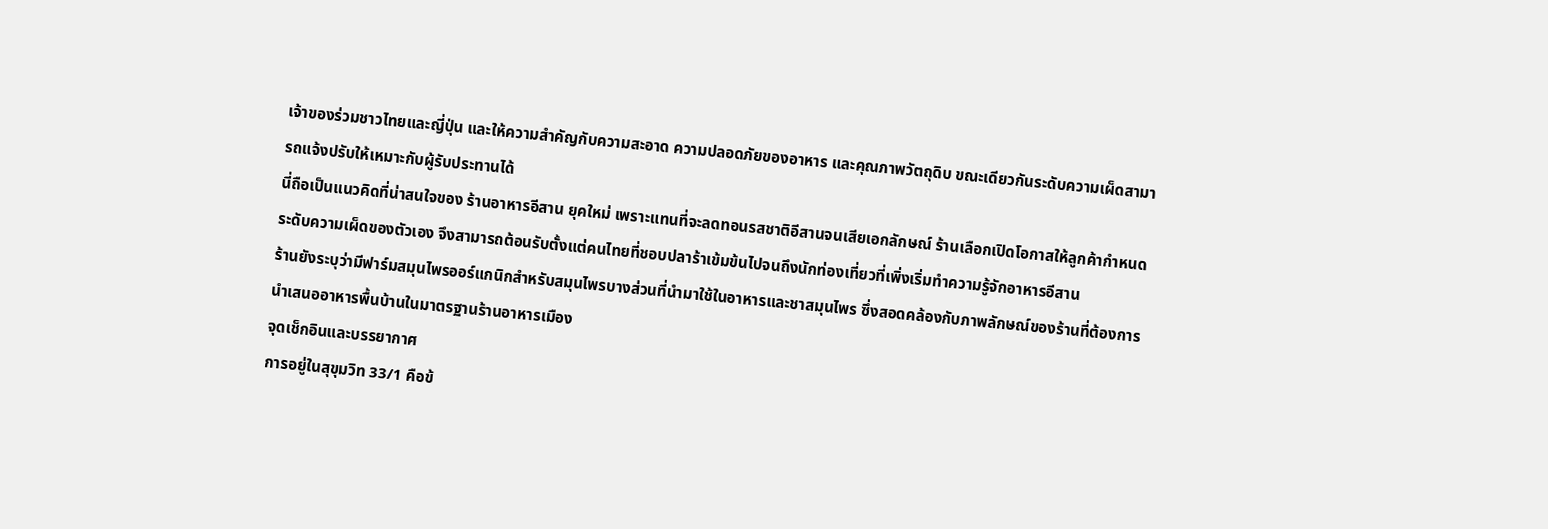เจ้าของร่วมชาวไทยและญี่ปุ่น และให้ความสำคัญกับความสะอาด ความปลอดภัยของอาหาร และคุณภาพวัตถุดิบ ขณะเดียวกันระดับความเผ็ดสามารถแจ้งปรับให้เหมาะกับผู้รับประทานได้
นี่ถือเป็นแนวคิดที่น่าสนใจของ ร้านอาหารอีสาน ยุคใหม่ เพราะแทนที่จะลดทอนรสชาติอีสานจนเสียเอกลักษณ์ ร้านเลือกเปิดโอกาสให้ลูกค้ากำหนดระดับความเผ็ดของตัวเอง จึงสามารถต้อนรับตั้งแต่คนไทยที่ชอบปลาร้าเข้มข้นไปจนถึงนักท่องเที่ยวที่เพิ่งเริ่มทำความรู้จักอาหารอีสาน
ร้านยังระบุว่ามีฟาร์มสมุนไพรออร์แกนิกสำหรับสมุนไพรบางส่วนที่นำมาใช้ในอาหารและชาสมุนไพร ซึ่งสอดคล้องกับภาพลักษณ์ของร้านที่ต้องการนำเสนออาหารพื้นบ้านในมาตรฐานร้านอาหารเมือง
จุดเช็กอินและบรรยากาศ
การอยู่ในสุขุมวิท 33/1 คือข้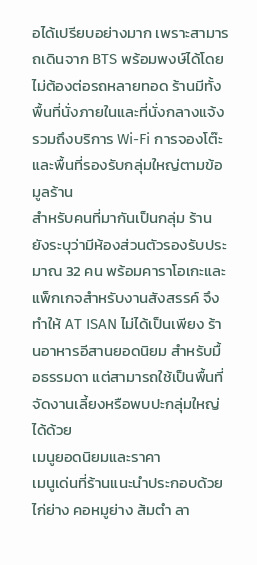อได้เปรียบอย่างมาก เพราะสามารถเดินจาก BTS พร้อมพงษ์ได้โดยไม่ต้องต่อรถหลายทอด ร้านมีทั้งพื้นที่นั่งภายในและที่นั่งกลางแจ้ง รวมถึงบริการ Wi-Fi การจองโต๊ะ และพื้นที่รองรับกลุ่มใหญ่ตามข้อมูลร้าน
สำหรับคนที่มากันเป็นกลุ่ม ร้านยังระบุว่ามีห้องส่วนตัวรองรับประมาณ 32 คน พร้อมคาราโอเกะและแพ็กเกจสำหรับงานสังสรรค์ จึงทำให้ AT ISAN ไม่ได้เป็นเพียง ร้านอาหารอีสานยอดนิยม สำหรับมื้อธรรมดา แต่สามารถใช้เป็นพื้นที่จัดงานเลี้ยงหรือพบปะกลุ่มใหญ่ได้ด้วย
เมนูยอดนิยมและราคา
เมนูเด่นที่ร้านแนะนำประกอบด้วยไก่ย่าง คอหมูย่าง ส้มตำ ลา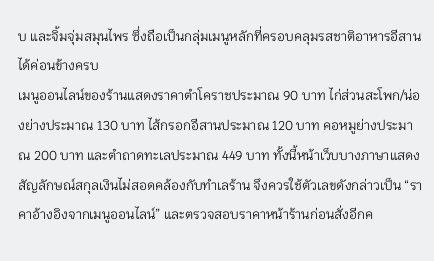บ และจิ้มจุ่มสมุนไพร ซึ่งถือเป็นกลุ่มเมนูหลักที่ครอบคลุมรสชาติอาหารอีสานได้ค่อนข้างครบ
เมนูออนไลน์ของร้านแสดงราคาตำโคราชประมาณ 90 บาท ไก่ส่วนสะโพก/น่องย่างประมาณ 130 บาท ไส้กรอกอีสานประมาณ 120 บาท คอหมูย่างประมาณ 200 บาท และตำถาดทะเลประมาณ 449 บาท ทั้งนี้หน้าเว็บบางภาษาแสดงสัญลักษณ์สกุลเงินไม่สอดคล้องกับทำเลร้าน จึงควรใช้ตัวเลขดังกล่าวเป็น “ราคาอ้างอิงจากเมนูออนไลน์” และตรวจสอบราคาหน้าร้านก่อนสั่งอีกค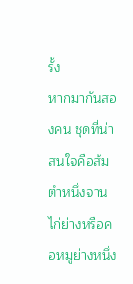รั้ง
หากมากันสองคน ชุดที่น่าสนใจคือส้มตำหนึ่งจาน ไก่ย่างหรือคอหมูย่างหนึ่ง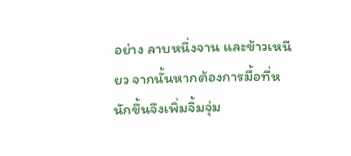อย่าง ลาบหนึ่งจาน และข้าวเหนียว จากนั้นหากต้องการมื้อที่หนักขึ้นจึงเพิ่มจิ้มจุ่ม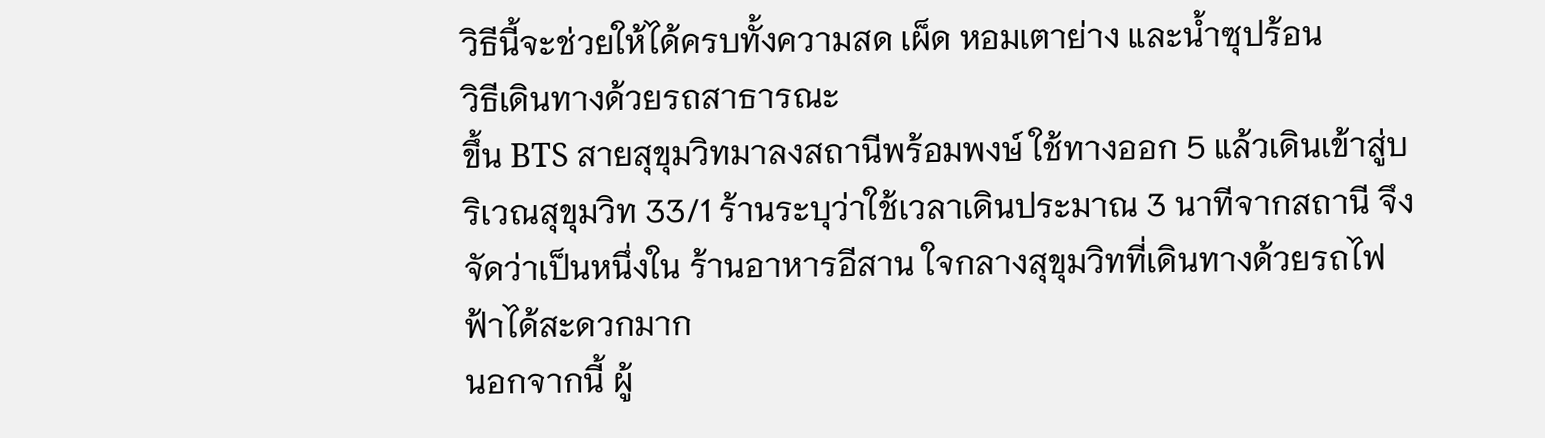วิธีนี้จะช่วยให้ได้ครบทั้งความสด เผ็ด หอมเตาย่าง และน้ำซุปร้อน
วิธีเดินทางด้วยรถสาธารณะ
ขึ้น BTS สายสุขุมวิทมาลงสถานีพร้อมพงษ์ ใช้ทางออก 5 แล้วเดินเข้าสู่บริเวณสุขุมวิท 33/1 ร้านระบุว่าใช้เวลาเดินประมาณ 3 นาทีจากสถานี จึงจัดว่าเป็นหนึ่งใน ร้านอาหารอีสาน ใจกลางสุขุมวิทที่เดินทางด้วยรถไฟฟ้าได้สะดวกมาก
นอกจากนี้ ผู้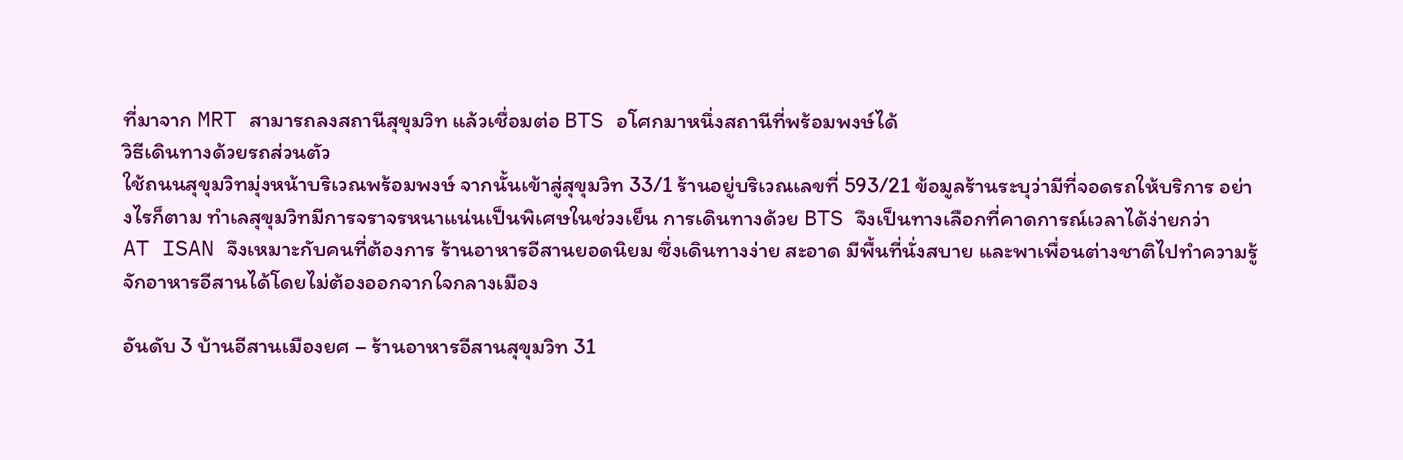ที่มาจาก MRT สามารถลงสถานีสุขุมวิท แล้วเชื่อมต่อ BTS อโศกมาหนึ่งสถานีที่พร้อมพงษ์ได้
วิธีเดินทางด้วยรถส่วนตัว
ใช้ถนนสุขุมวิทมุ่งหน้าบริเวณพร้อมพงษ์ จากนั้นเข้าสู่สุขุมวิท 33/1 ร้านอยู่บริเวณเลขที่ 593/21 ข้อมูลร้านระบุว่ามีที่จอดรถให้บริการ อย่างไรก็ตาม ทำเลสุขุมวิทมีการจราจรหนาแน่นเป็นพิเศษในช่วงเย็น การเดินทางด้วย BTS จึงเป็นทางเลือกที่คาดการณ์เวลาได้ง่ายกว่า
AT ISAN จึงเหมาะกับคนที่ต้องการ ร้านอาหารอีสานยอดนิยม ซึ่งเดินทางง่าย สะอาด มีพื้นที่นั่งสบาย และพาเพื่อนต่างชาติไปทำความรู้จักอาหารอีสานได้โดยไม่ต้องออกจากใจกลางเมือง

อันดับ 3 บ้านอีสานเมืองยศ – ร้านอาหารอีสานสุขุมวิท 31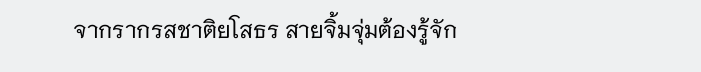จากรากรสชาติยโสธร สายจิ้มจุ่มต้องรู้จัก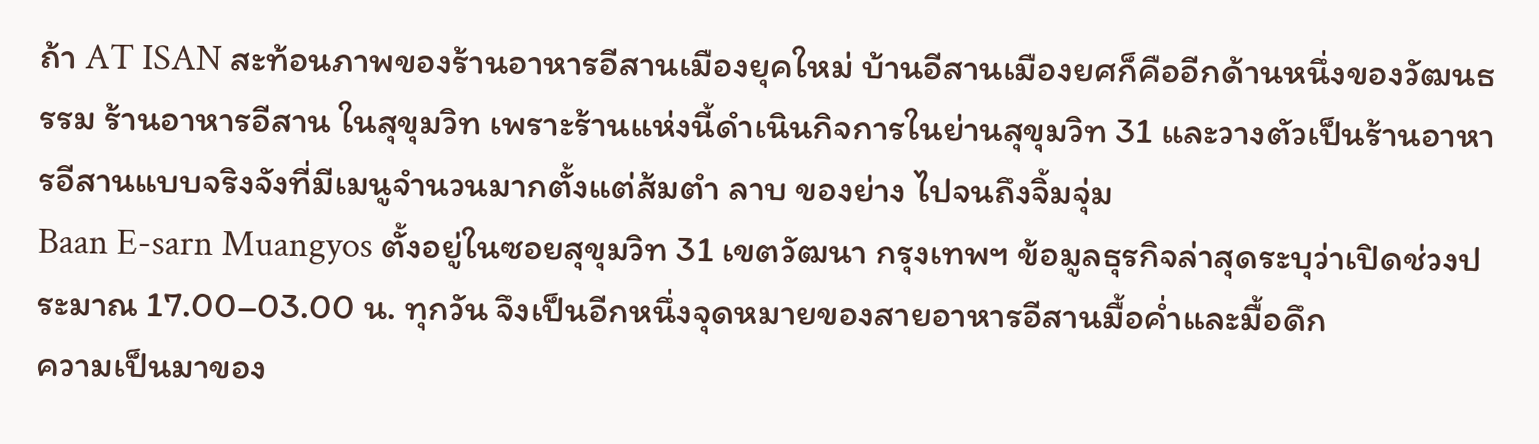ถ้า AT ISAN สะท้อนภาพของร้านอาหารอีสานเมืองยุคใหม่ บ้านอีสานเมืองยศก็คืออีกด้านหนึ่งของวัฒนธรรม ร้านอาหารอีสาน ในสุขุมวิท เพราะร้านแห่งนี้ดำเนินกิจการในย่านสุขุมวิท 31 และวางตัวเป็นร้านอาหารอีสานแบบจริงจังที่มีเมนูจำนวนมากตั้งแต่ส้มตำ ลาบ ของย่าง ไปจนถึงจิ้มจุ่ม
Baan E-sarn Muangyos ตั้งอยู่ในซอยสุขุมวิท 31 เขตวัฒนา กรุงเทพฯ ข้อมูลธุรกิจล่าสุดระบุว่าเปิดช่วงประมาณ 17.00–03.00 น. ทุกวัน จึงเป็นอีกหนึ่งจุดหมายของสายอาหารอีสานมื้อค่ำและมื้อดึก
ความเป็นมาของ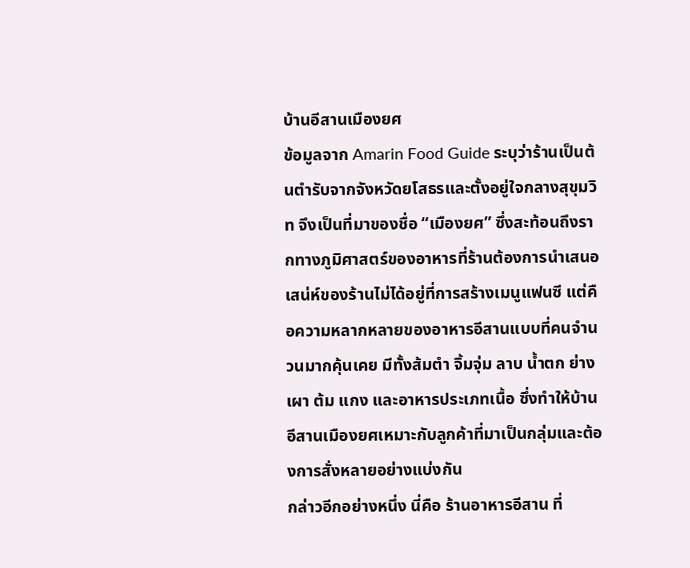บ้านอีสานเมืองยศ
ข้อมูลจาก Amarin Food Guide ระบุว่าร้านเป็นต้นตำรับจากจังหวัดยโสธรและตั้งอยู่ใจกลางสุขุมวิท จึงเป็นที่มาของชื่อ “เมืองยศ” ซึ่งสะท้อนถึงรากทางภูมิศาสตร์ของอาหารที่ร้านต้องการนำเสนอ
เสน่ห์ของร้านไม่ได้อยู่ที่การสร้างเมนูแฟนซี แต่คือความหลากหลายของอาหารอีสานแบบที่คนจำนวนมากคุ้นเคย มีทั้งส้มตำ จิ้มจุ่ม ลาบ น้ำตก ย่าง เผา ต้ม แกง และอาหารประเภทเนื้อ ซึ่งทำให้บ้านอีสานเมืองยศเหมาะกับลูกค้าที่มาเป็นกลุ่มและต้องการสั่งหลายอย่างแบ่งกัน
กล่าวอีกอย่างหนึ่ง นี่คือ ร้านอาหารอีสาน ที่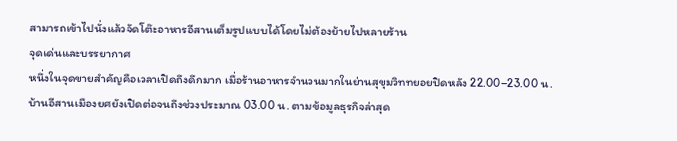สามารถเข้าไปนั่งแล้วจัดโต๊ะอาหารอีสานเต็มรูปแบบได้โดยไม่ต้องย้ายไปหลายร้าน
จุดเด่นและบรรยากาศ
หนึ่งในจุดขายสำคัญคือเวลาเปิดถึงดึกมาก เมื่อร้านอาหารจำนวนมากในย่านสุขุมวิททยอยปิดหลัง 22.00–23.00 น. บ้านอีสานเมืองยศยังเปิดต่อจนถึงช่วงประมาณ 03.00 น. ตามข้อมูลธุรกิจล่าสุด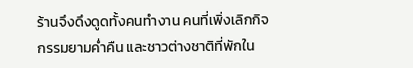ร้านจึงดึงดูดทั้งคนทำงาน คนที่เพิ่งเลิกกิจกรรมยามค่ำคืน และชาวต่างชาติที่พักใน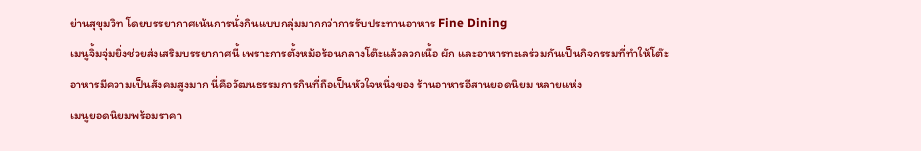ย่านสุขุมวิท โดยบรรยากาศเน้นการนั่งกินแบบกลุ่มมากกว่าการรับประทานอาหาร Fine Dining
เมนูจิ้มจุ่มยิ่งช่วยส่งเสริมบรรยากาศนี้ เพราะการตั้งหม้อร้อนกลางโต๊ะแล้วลวกเนื้อ ผัก และอาหารทะเลร่วมกันเป็นกิจกรรมที่ทำให้โต๊ะอาหารมีความเป็นสังคมสูงมาก นี่คือวัฒนธรรมการกินที่ถือเป็นหัวใจหนึ่งของ ร้านอาหารอีสานยอดนิยม หลายแห่ง
เมนูยอดนิยมพร้อมราคา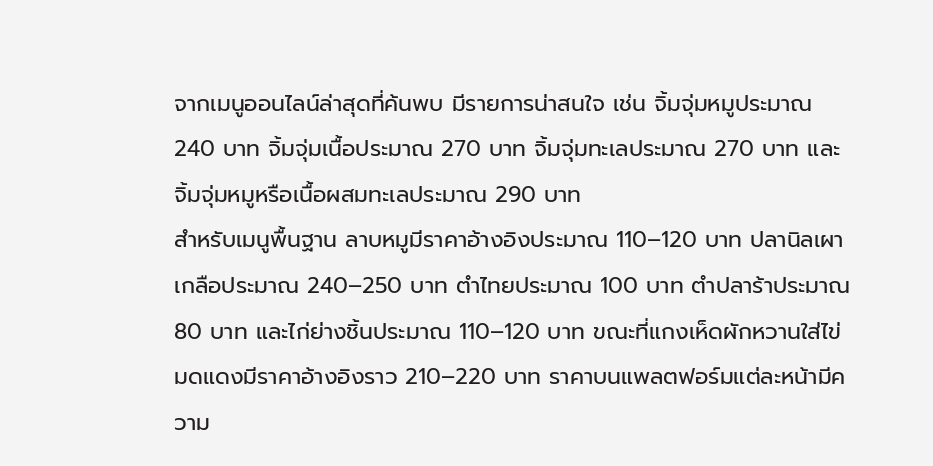จากเมนูออนไลน์ล่าสุดที่ค้นพบ มีรายการน่าสนใจ เช่น จิ้มจุ่มหมูประมาณ 240 บาท จิ้มจุ่มเนื้อประมาณ 270 บาท จิ้มจุ่มทะเลประมาณ 270 บาท และจิ้มจุ่มหมูหรือเนื้อผสมทะเลประมาณ 290 บาท
สำหรับเมนูพื้นฐาน ลาบหมูมีราคาอ้างอิงประมาณ 110–120 บาท ปลานิลเผาเกลือประมาณ 240–250 บาท ตำไทยประมาณ 100 บาท ตำปลาร้าประมาณ 80 บาท และไก่ย่างชิ้นประมาณ 110–120 บาท ขณะที่แกงเห็ดผักหวานใส่ไข่มดแดงมีราคาอ้างอิงราว 210–220 บาท ราคาบนแพลตฟอร์มแต่ละหน้ามีความ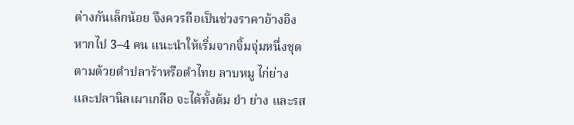ต่างกันเล็กน้อย จึงควรถือเป็นช่วงราคาอ้างอิง
หากไป 3–4 คน แนะนำให้เริ่มจากจิ้มจุ่มหนึ่งชุด ตามด้วยตำปลาร้าหรือตำไทย ลาบหมู ไก่ย่าง และปลานิลเผาเกลือ จะได้ทั้งต้ม ยำ ย่าง และรส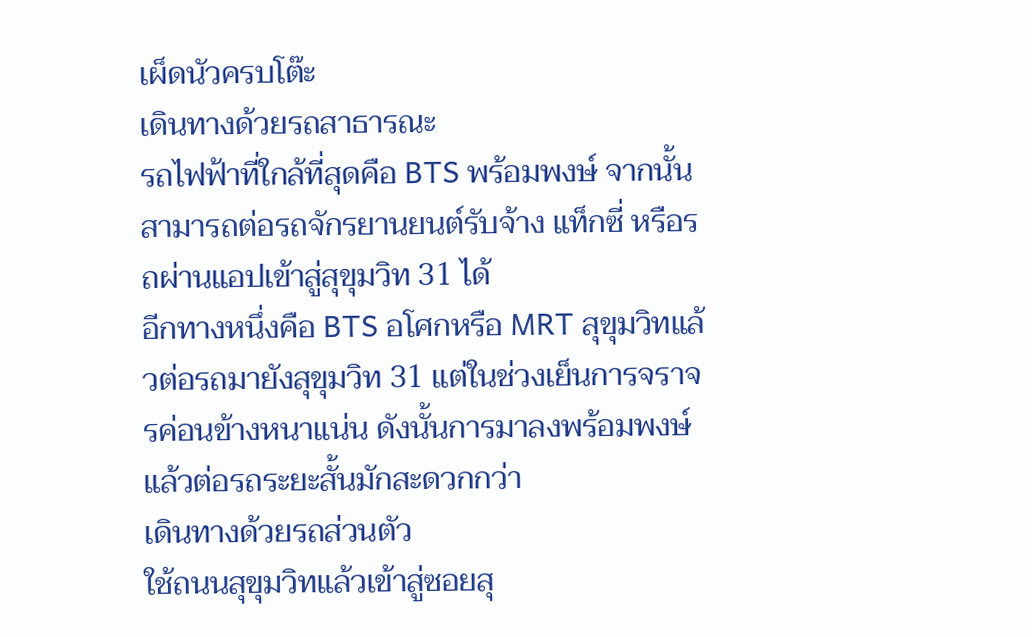เผ็ดนัวครบโต๊ะ
เดินทางด้วยรถสาธารณะ
รถไฟฟ้าที่ใกล้ที่สุดคือ BTS พร้อมพงษ์ จากนั้นสามารถต่อรถจักรยานยนต์รับจ้าง แท็กซี่ หรือรถผ่านแอปเข้าสู่สุขุมวิท 31 ได้
อีกทางหนึ่งคือ BTS อโศกหรือ MRT สุขุมวิทแล้วต่อรถมายังสุขุมวิท 31 แต่ในช่วงเย็นการจราจรค่อนข้างหนาแน่น ดังนั้นการมาลงพร้อมพงษ์แล้วต่อรถระยะสั้นมักสะดวกกว่า
เดินทางด้วยรถส่วนตัว
ใช้ถนนสุขุมวิทแล้วเข้าสู่ซอยสุ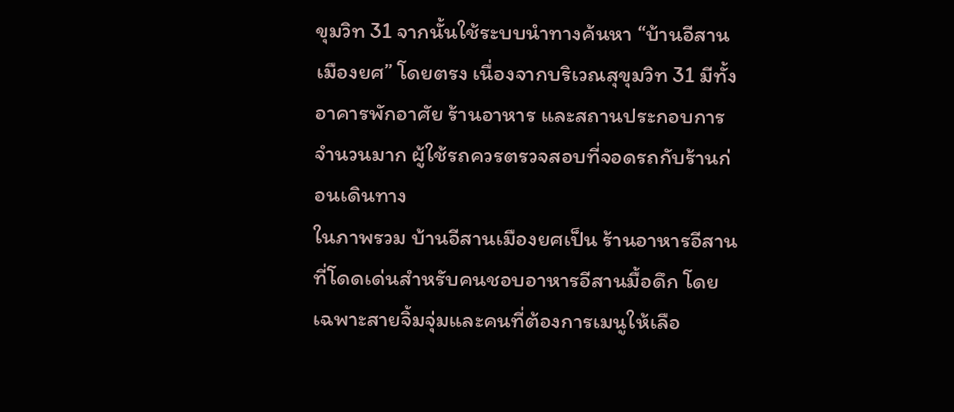ขุมวิท 31 จากนั้นใช้ระบบนำทางค้นหา “บ้านอีสานเมืองยศ” โดยตรง เนื่องจากบริเวณสุขุมวิท 31 มีทั้งอาคารพักอาศัย ร้านอาหาร และสถานประกอบการจำนวนมาก ผู้ใช้รถควรตรวจสอบที่จอดรถกับร้านก่อนเดินทาง
ในภาพรวม บ้านอีสานเมืองยศเป็น ร้านอาหารอีสาน ที่โดดเด่นสำหรับคนชอบอาหารอีสานมื้อดึก โดยเฉพาะสายจิ้มจุ่มและคนที่ต้องการเมนูให้เลือ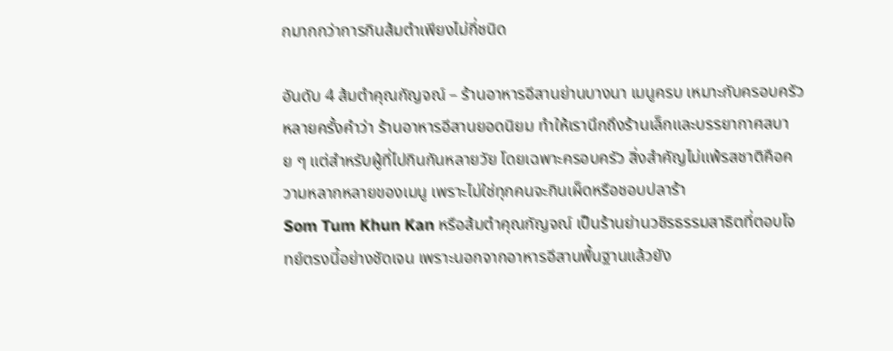กมากกว่าการกินส้มตำเพียงไม่กี่ชนิด

อันดับ 4 ส้มตำคุณกัญจณ์ – ร้านอาหารอีสานย่านบางนา เมนูครบ เหมาะกับครอบครัว
หลายครั้งคำว่า ร้านอาหารอีสานยอดนิยม ทำให้เรานึกถึงร้านเล็กและบรรยากาศสบาย ๆ แต่สำหรับผู้ที่ไปกินกันหลายวัย โดยเฉพาะครอบครัว สิ่งสำคัญไม่แพ้รสชาติคือความหลากหลายของเมนู เพราะไม่ใช่ทุกคนจะกินเผ็ดหรือชอบปลาร้า
Som Tum Khun Kan หรือส้มตำคุณกัญจณ์ เป็นร้านย่านวชิรธรรมสาธิตที่ตอบโจทย์ตรงนี้อย่างชัดเจน เพราะนอกจากอาหารอีสานพื้นฐานแล้วยัง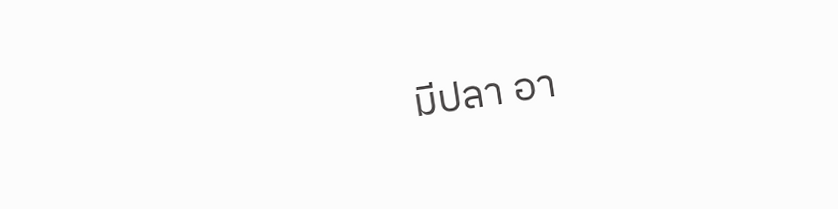มีปลา อา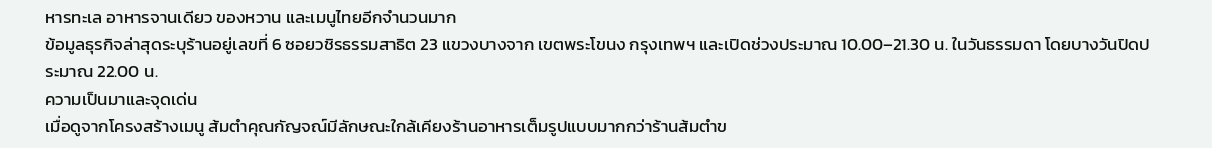หารทะเล อาหารจานเดียว ของหวาน และเมนูไทยอีกจำนวนมาก
ข้อมูลธุรกิจล่าสุดระบุร้านอยู่เลขที่ 6 ซอยวชิรธรรมสาธิต 23 แขวงบางจาก เขตพระโขนง กรุงเทพฯ และเปิดช่วงประมาณ 10.00–21.30 น. ในวันธรรมดา โดยบางวันปิดประมาณ 22.00 น.
ความเป็นมาและจุดเด่น
เมื่อดูจากโครงสร้างเมนู ส้มตำคุณกัญจณ์มีลักษณะใกล้เคียงร้านอาหารเต็มรูปแบบมากกว่าร้านส้มตำข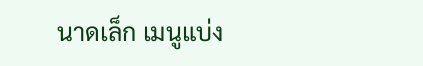นาดเล็ก เมนูแบ่ง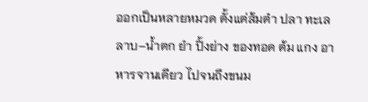ออกเป็นหลายหมวด ตั้งแต่ส้มตำ ปลา ทะเล ลาบ–น้ำตก ยำ ปิ้งย่าง ของทอด ต้ม แกง อาหารจานเดียว ไปจนถึงขนม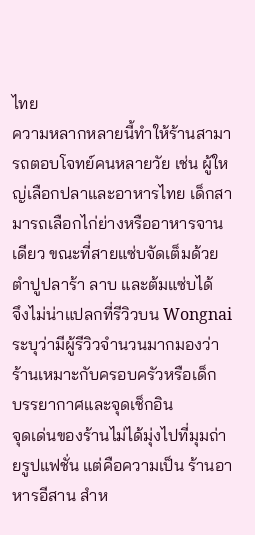ไทย
ความหลากหลายนี้ทำให้ร้านสามารถตอบโจทย์คนหลายวัย เช่น ผู้ใหญ่เลือกปลาและอาหารไทย เด็กสามารถเลือกไก่ย่างหรืออาหารจานเดียว ขณะที่สายแซ่บจัดเต็มด้วยตำปูปลาร้า ลาบ และต้มแซ่บได้
จึงไม่น่าแปลกที่รีวิวบน Wongnai ระบุว่ามีผู้รีวิวจำนวนมากมองว่าร้านเหมาะกับครอบครัวหรือเด็ก
บรรยากาศและจุดเช็กอิน
จุดเด่นของร้านไม่ได้มุ่งไปที่มุมถ่ายรูปแฟชั่น แต่คือความเป็น ร้านอาหารอีสาน สำห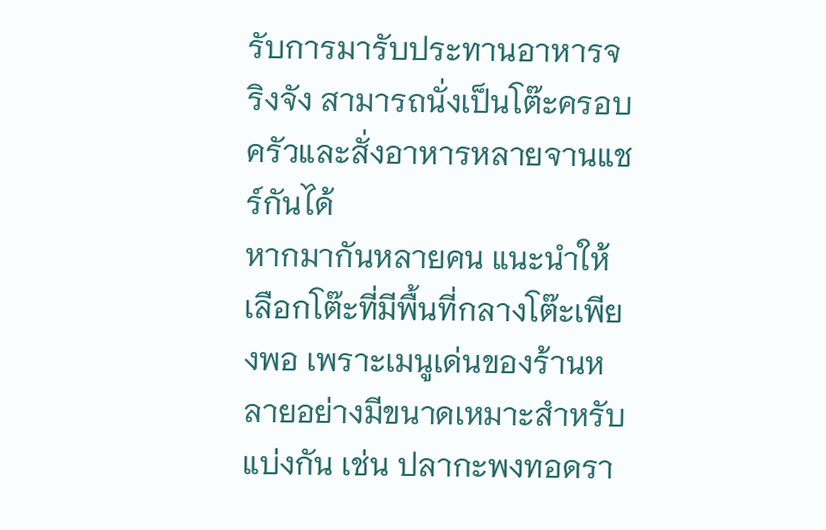รับการมารับประทานอาหารจริงจัง สามารถนั่งเป็นโต๊ะครอบครัวและสั่งอาหารหลายจานแชร์กันได้
หากมากันหลายคน แนะนำให้เลือกโต๊ะที่มีพื้นที่กลางโต๊ะเพียงพอ เพราะเมนูเด่นของร้านหลายอย่างมีขนาดเหมาะสำหรับแบ่งกัน เช่น ปลากะพงทอดรา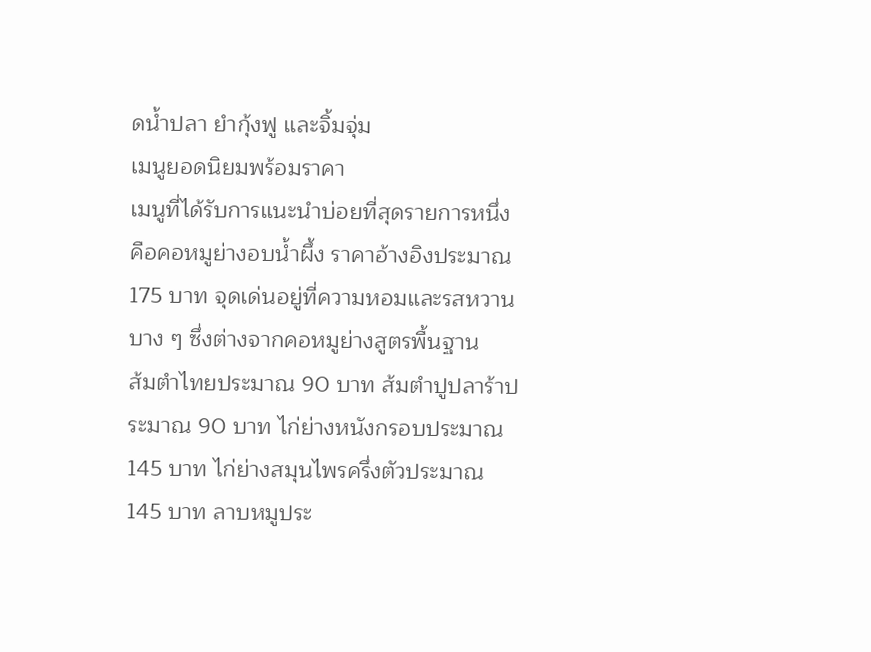ดน้ำปลา ยำกุ้งฟู และจิ้มจุ่ม
เมนูยอดนิยมพร้อมราคา
เมนูที่ได้รับการแนะนำบ่อยที่สุดรายการหนึ่งคือคอหมูย่างอบน้ำผึ้ง ราคาอ้างอิงประมาณ 175 บาท จุดเด่นอยู่ที่ความหอมและรสหวานบาง ๆ ซึ่งต่างจากคอหมูย่างสูตรพื้นฐาน
ส้มตำไทยประมาณ 90 บาท ส้มตำปูปลาร้าประมาณ 90 บาท ไก่ย่างหนังกรอบประมาณ 145 บาท ไก่ย่างสมุนไพรครึ่งตัวประมาณ 145 บาท ลาบหมูประ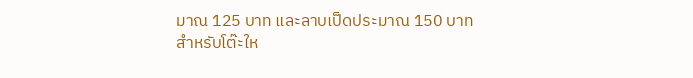มาณ 125 บาท และลาบเป็ดประมาณ 150 บาท
สำหรับโต๊ะให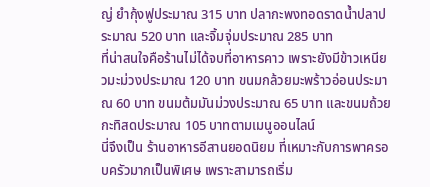ญ่ ยำกุ้งฟูประมาณ 315 บาท ปลากะพงทอดราดน้ำปลาประมาณ 520 บาท และจิ้มจุ่มประมาณ 285 บาท
ที่น่าสนใจคือร้านไม่ได้จบที่อาหารคาว เพราะยังมีข้าวเหนียวมะม่วงประมาณ 120 บาท ขนมกล้วยมะพร้าวอ่อนประมาณ 60 บาท ขนมต้มมันม่วงประมาณ 65 บาท และขนมถ้วยกะทิสดประมาณ 105 บาทตามเมนูออนไลน์
นี่จึงเป็น ร้านอาหารอีสานยอดนิยม ที่เหมาะกับการพาครอบครัวมากเป็นพิเศษ เพราะสามารถเริ่ม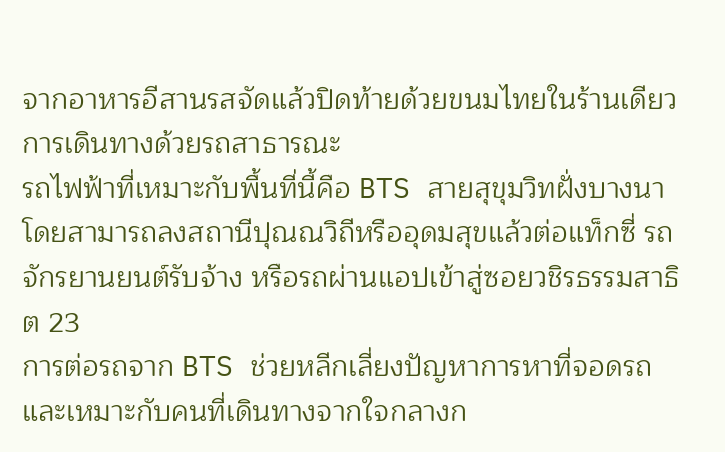จากอาหารอีสานรสจัดแล้วปิดท้ายด้วยขนมไทยในร้านเดียว
การเดินทางด้วยรถสาธารณะ
รถไฟฟ้าที่เหมาะกับพื้นที่นี้คือ BTS สายสุขุมวิทฝั่งบางนา โดยสามารถลงสถานีปุณณวิถีหรืออุดมสุขแล้วต่อแท็กซี่ รถจักรยานยนต์รับจ้าง หรือรถผ่านแอปเข้าสู่ซอยวชิรธรรมสาธิต 23
การต่อรถจาก BTS ช่วยหลีกเลี่ยงปัญหาการหาที่จอดรถและเหมาะกับคนที่เดินทางจากใจกลางก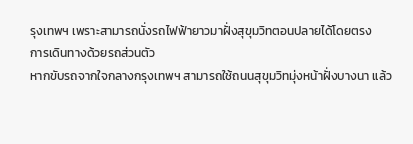รุงเทพฯ เพราะสามารถนั่งรถไฟฟ้ายาวมาฝั่งสุขุมวิทตอนปลายได้โดยตรง
การเดินทางด้วยรถส่วนตัว
หากขับรถจากใจกลางกรุงเทพฯ สามารถใช้ถนนสุขุมวิทมุ่งหน้าฝั่งบางนา แล้ว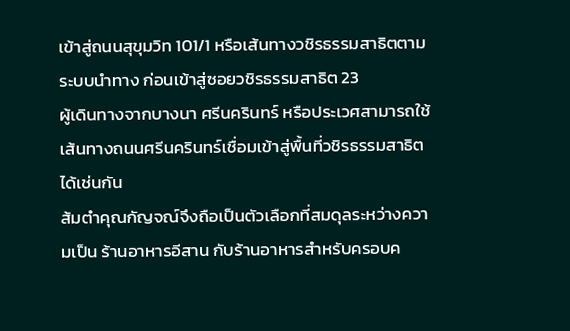เข้าสู่ถนนสุขุมวิท 101/1 หรือเส้นทางวชิรธรรมสาธิตตามระบบนำทาง ก่อนเข้าสู่ซอยวชิรธรรมสาธิต 23
ผู้เดินทางจากบางนา ศรีนครินทร์ หรือประเวศสามารถใช้เส้นทางถนนศรีนครินทร์เชื่อมเข้าสู่พื้นที่วชิรธรรมสาธิตได้เช่นกัน
ส้มตำคุณกัญจณ์จึงถือเป็นตัวเลือกที่สมดุลระหว่างความเป็น ร้านอาหารอีสาน กับร้านอาหารสำหรับครอบค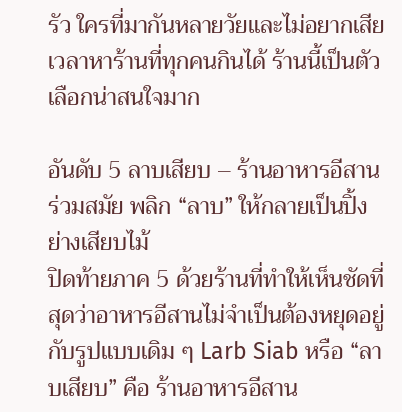รัว ใครที่มากันหลายวัยและไม่อยากเสียเวลาหาร้านที่ทุกคนกินได้ ร้านนี้เป็นตัวเลือกน่าสนใจมาก

อันดับ 5 ลาบเสียบ – ร้านอาหารอีสานร่วมสมัย พลิก “ลาบ” ให้กลายเป็นปิ้งย่างเสียบไม้
ปิดท้ายภาค 5 ด้วยร้านที่ทำให้เห็นชัดที่สุดว่าอาหารอีสานไม่จำเป็นต้องหยุดอยู่กับรูปแบบเดิม ๆ Larb Siab หรือ “ลาบเสียบ” คือ ร้านอาหารอีสาน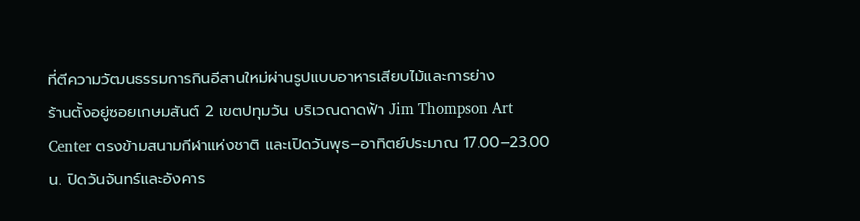ที่ตีความวัฒนธรรมการกินอีสานใหม่ผ่านรูปแบบอาหารเสียบไม้และการย่าง
ร้านตั้งอยู่ซอยเกษมสันต์ 2 เขตปทุมวัน บริเวณดาดฟ้า Jim Thompson Art Center ตรงข้ามสนามกีฬาแห่งชาติ และเปิดวันพุธ–อาทิตย์ประมาณ 17.00–23.00 น. ปิดวันจันทร์และอังคาร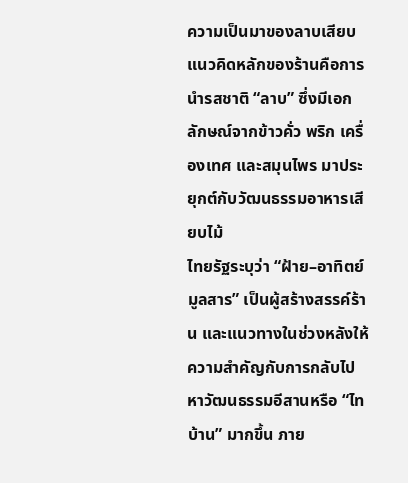ความเป็นมาของลาบเสียบ
แนวคิดหลักของร้านคือการนำรสชาติ “ลาบ” ซึ่งมีเอกลักษณ์จากข้าวคั่ว พริก เครื่องเทศ และสมุนไพร มาประยุกต์กับวัฒนธรรมอาหารเสียบไม้
ไทยรัฐระบุว่า “ฝ้าย–อาทิตย์ มูลสาร” เป็นผู้สร้างสรรค์ร้าน และแนวทางในช่วงหลังให้ความสำคัญกับการกลับไปหาวัฒนธรรมอีสานหรือ “ไทบ้าน” มากขึ้น ภาย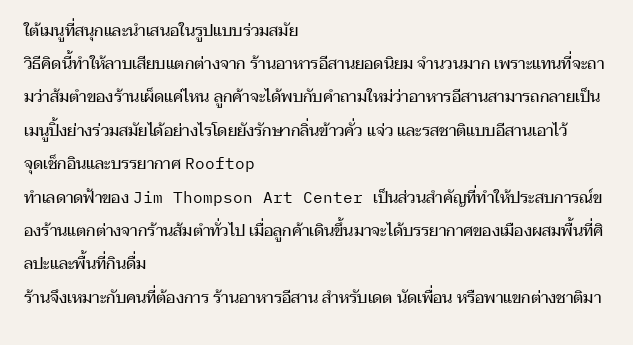ใต้เมนูที่สนุกและนำเสนอในรูปแบบร่วมสมัย
วิธีคิดนี้ทำให้ลาบเสียบแตกต่างจาก ร้านอาหารอีสานยอดนิยม จำนวนมาก เพราะแทนที่จะถามว่าส้มตำของร้านเผ็ดแค่ไหน ลูกค้าจะได้พบกับคำถามใหม่ว่าอาหารอีสานสามารถกลายเป็นเมนูปิ้งย่างร่วมสมัยได้อย่างไรโดยยังรักษากลิ่นข้าวคั่ว แจ่ว และรสชาติแบบอีสานเอาไว้
จุดเช็กอินและบรรยากาศ Rooftop
ทำเลดาดฟ้าของ Jim Thompson Art Center เป็นส่วนสำคัญที่ทำให้ประสบการณ์ของร้านแตกต่างจากร้านส้มตำทั่วไป เมื่อลูกค้าเดินขึ้นมาจะได้บรรยากาศของเมืองผสมพื้นที่ศิลปะและพื้นที่กินดื่ม
ร้านจึงเหมาะกับคนที่ต้องการ ร้านอาหารอีสาน สำหรับเดต นัดเพื่อน หรือพาแขกต่างชาติมา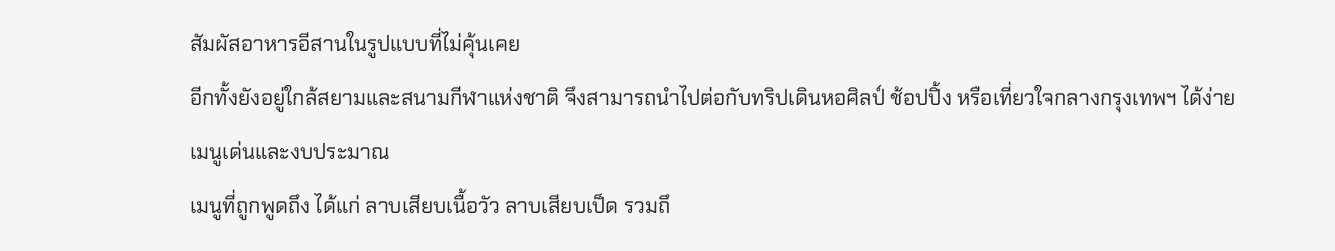สัมผัสอาหารอีสานในรูปแบบที่ไม่คุ้นเคย
อีกทั้งยังอยู่ใกล้สยามและสนามกีฬาแห่งชาติ จึงสามารถนำไปต่อกับทริปเดินหอศิลป์ ช้อปปิ้ง หรือเที่ยวใจกลางกรุงเทพฯ ได้ง่าย
เมนูเด่นและงบประมาณ
เมนูที่ถูกพูดถึง ได้แก่ ลาบเสียบเนื้อวัว ลาบเสียบเป็ด รวมถึ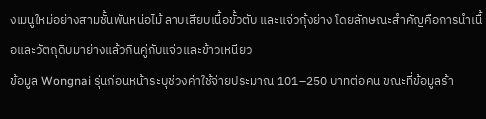งเมนูใหม่อย่างสามชั้นพันหน่อไม้ ลาบเสียบเนื้อขั้วตับ และแจ่วกุ้งย่าง โดยลักษณะสำคัญคือการนำเนื้อและวัตถุดิบมาย่างแล้วกินคู่กับแจ่วและข้าวเหนียว
ข้อมูล Wongnai รุ่นก่อนหน้าระบุช่วงค่าใช้จ่ายประมาณ 101–250 บาทต่อคน ขณะที่ข้อมูลร้า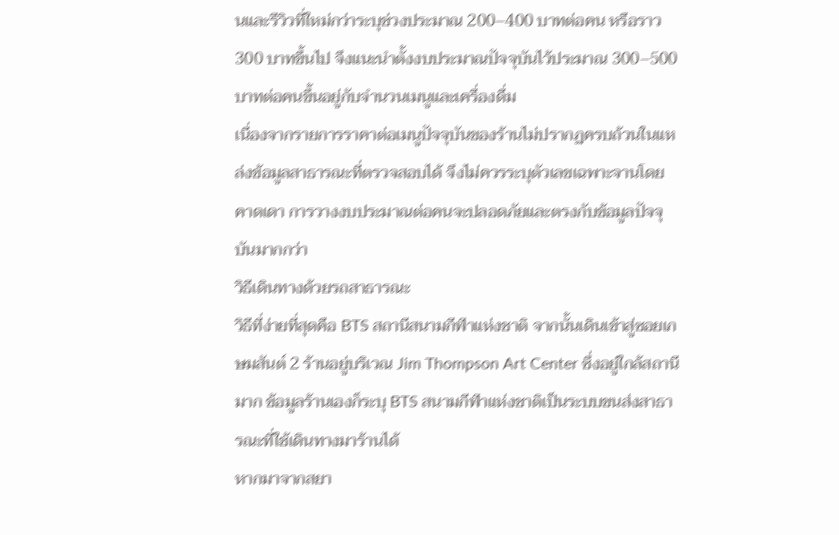นและรีวิวที่ใหม่กว่าระบุช่วงประมาณ 200–400 บาทต่อคน หรือราว 300 บาทขึ้นไป จึงแนะนำตั้งงบประมาณปัจจุบันไว้ประมาณ 300–500 บาทต่อคนขึ้นอยู่กับจำนวนเมนูและเครื่องดื่ม
เนื่องจากรายการราคาต่อเมนูปัจจุบันของร้านไม่ปรากฏครบถ้วนในแหล่งข้อมูลสาธารณะที่ตรวจสอบได้ จึงไม่ควรระบุตัวเลขเฉพาะจานโดยคาดเดา การวางงบประมาณต่อคนจะปลอดภัยและตรงกับข้อมูลปัจจุบันมากกว่า
วิธีเดินทางด้วยรถสาธารณะ
วิธีที่ง่ายที่สุดคือ BTS สถานีสนามกีฬาแห่งชาติ จากนั้นเดินเข้าสู่ซอยเกษมสันต์ 2 ร้านอยู่บริเวณ Jim Thompson Art Center ซึ่งอยู่ใกล้สถานีมาก ข้อมูลร้านเองก็ระบุ BTS สนามกีฬาแห่งชาติเป็นระบบขนส่งสาธารณะที่ใช้เดินทางมาร้านได้
หากมาจากสยา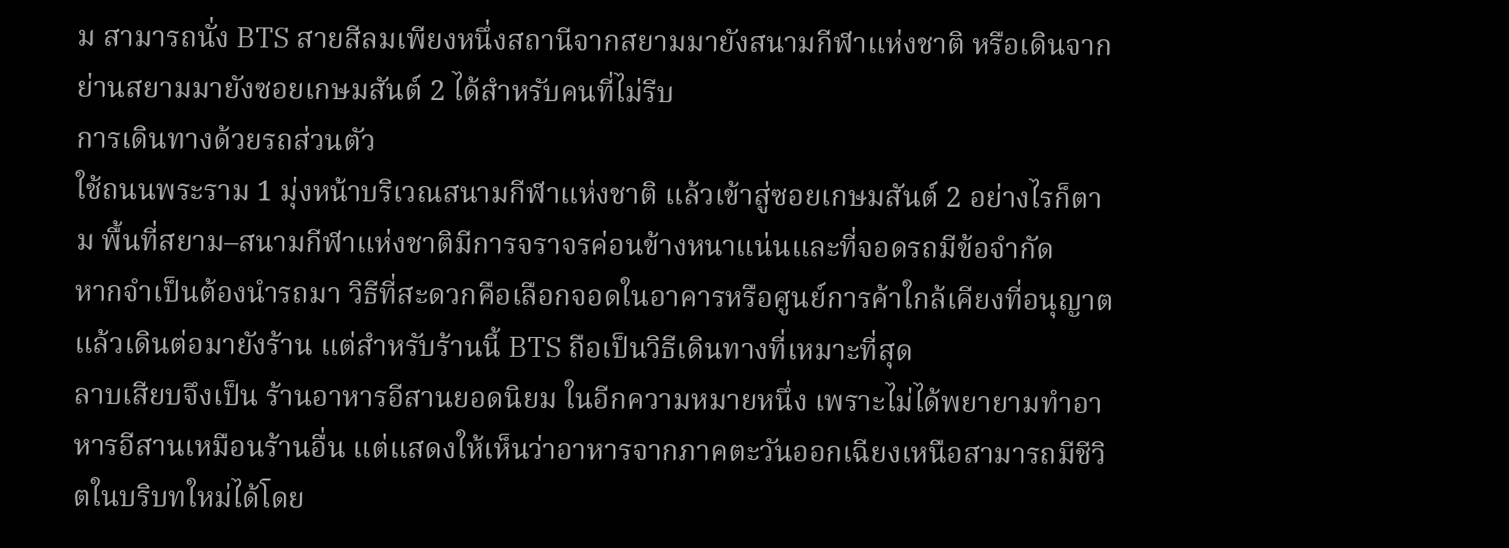ม สามารถนั่ง BTS สายสีลมเพียงหนึ่งสถานีจากสยามมายังสนามกีฬาแห่งชาติ หรือเดินจากย่านสยามมายังซอยเกษมสันต์ 2 ได้สำหรับคนที่ไม่รีบ
การเดินทางด้วยรถส่วนตัว
ใช้ถนนพระราม 1 มุ่งหน้าบริเวณสนามกีฬาแห่งชาติ แล้วเข้าสู่ซอยเกษมสันต์ 2 อย่างไรก็ตาม พื้นที่สยาม–สนามกีฬาแห่งชาติมีการจราจรค่อนข้างหนาแน่นและที่จอดรถมีข้อจำกัด
หากจำเป็นต้องนำรถมา วิธีที่สะดวกคือเลือกจอดในอาคารหรือศูนย์การค้าใกล้เคียงที่อนุญาต แล้วเดินต่อมายังร้าน แต่สำหรับร้านนี้ BTS ถือเป็นวิธีเดินทางที่เหมาะที่สุด
ลาบเสียบจึงเป็น ร้านอาหารอีสานยอดนิยม ในอีกความหมายหนึ่ง เพราะไม่ได้พยายามทำอาหารอีสานเหมือนร้านอื่น แต่แสดงให้เห็นว่าอาหารจากภาคตะวันออกเฉียงเหนือสามารถมีชีวิตในบริบทใหม่ได้โดย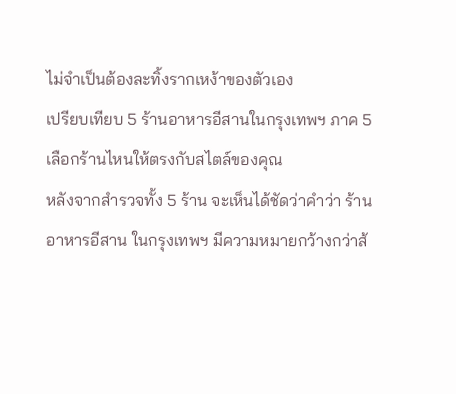ไม่จำเป็นต้องละทิ้งรากเหง้าของตัวเอง
เปรียบเทียบ 5 ร้านอาหารอีสานในกรุงเทพฯ ภาค 5 เลือกร้านไหนให้ตรงกับสไตล์ของคุณ
หลังจากสำรวจทั้ง 5 ร้าน จะเห็นได้ชัดว่าคำว่า ร้านอาหารอีสาน ในกรุงเทพฯ มีความหมายกว้างกว่าส้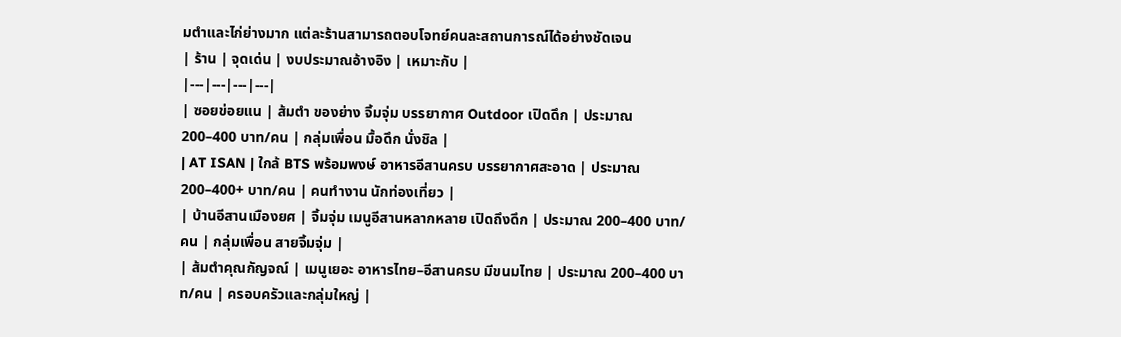มตำและไก่ย่างมาก แต่ละร้านสามารถตอบโจทย์คนละสถานการณ์ได้อย่างชัดเจน
| ร้าน | จุดเด่น | งบประมาณอ้างอิง | เหมาะกับ |
|---|---|---|---|
| ซอยข่อยแน | ส้มตำ ของย่าง จิ้มจุ่ม บรรยากาศ Outdoor เปิดดึก | ประมาณ 200–400 บาท/คน | กลุ่มเพื่อน มื้อดึก นั่งชิล |
| AT ISAN | ใกล้ BTS พร้อมพงษ์ อาหารอีสานครบ บรรยากาศสะอาด | ประมาณ 200–400+ บาท/คน | คนทำงาน นักท่องเที่ยว |
| บ้านอีสานเมืองยศ | จิ้มจุ่ม เมนูอีสานหลากหลาย เปิดถึงดึก | ประมาณ 200–400 บาท/คน | กลุ่มเพื่อน สายจิ้มจุ่ม |
| ส้มตำคุณกัญจณ์ | เมนูเยอะ อาหารไทย–อีสานครบ มีขนมไทย | ประมาณ 200–400 บาท/คน | ครอบครัวและกลุ่มใหญ่ |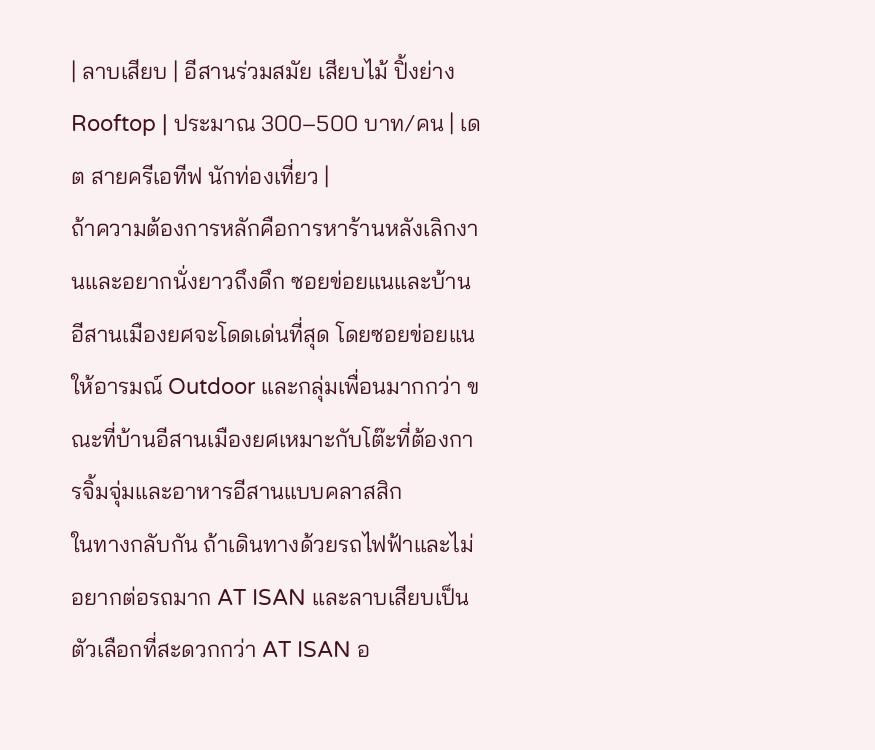| ลาบเสียบ | อีสานร่วมสมัย เสียบไม้ ปิ้งย่าง Rooftop | ประมาณ 300–500 บาท/คน | เดต สายครีเอทีฟ นักท่องเที่ยว |
ถ้าความต้องการหลักคือการหาร้านหลังเลิกงานและอยากนั่งยาวถึงดึก ซอยข่อยแนและบ้านอีสานเมืองยศจะโดดเด่นที่สุด โดยซอยข่อยแนให้อารมณ์ Outdoor และกลุ่มเพื่อนมากกว่า ขณะที่บ้านอีสานเมืองยศเหมาะกับโต๊ะที่ต้องการจิ้มจุ่มและอาหารอีสานแบบคลาสสิก
ในทางกลับกัน ถ้าเดินทางด้วยรถไฟฟ้าและไม่อยากต่อรถมาก AT ISAN และลาบเสียบเป็นตัวเลือกที่สะดวกกว่า AT ISAN อ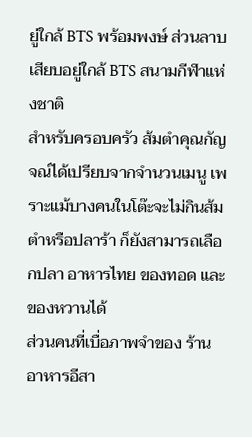ยู่ใกล้ BTS พร้อมพงษ์ ส่วนลาบเสียบอยู่ใกล้ BTS สนามกีฬาแห่งชาติ
สำหรับครอบครัว ส้มตำคุณกัญจณ์ได้เปรียบจากจำนวนเมนู เพราะแม้บางคนในโต๊ะจะไม่กินส้มตำหรือปลาร้า ก็ยังสามารถเลือกปลา อาหารไทย ของทอด และของหวานได้
ส่วนคนที่เบื่อภาพจำของ ร้านอาหารอีสา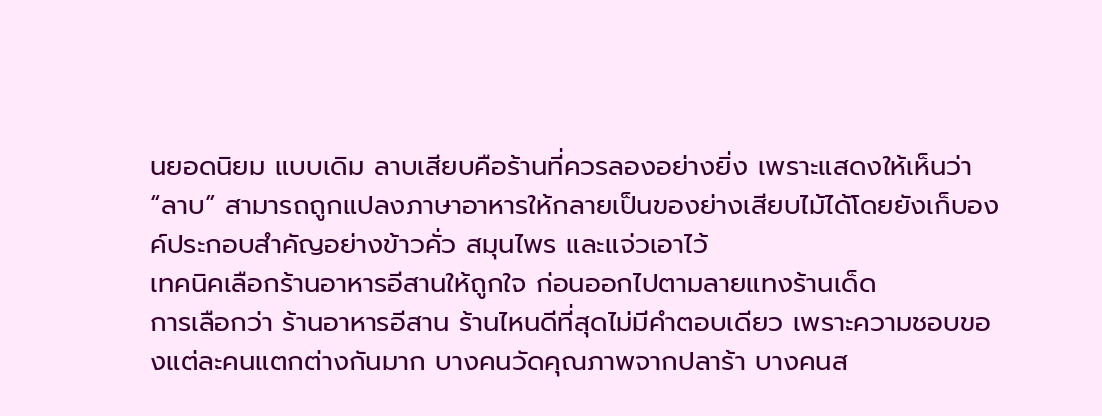นยอดนิยม แบบเดิม ลาบเสียบคือร้านที่ควรลองอย่างยิ่ง เพราะแสดงให้เห็นว่า “ลาบ” สามารถถูกแปลงภาษาอาหารให้กลายเป็นของย่างเสียบไม้ได้โดยยังเก็บองค์ประกอบสำคัญอย่างข้าวคั่ว สมุนไพร และแจ่วเอาไว้
เทคนิคเลือกร้านอาหารอีสานให้ถูกใจ ก่อนออกไปตามลายแทงร้านเด็ด
การเลือกว่า ร้านอาหารอีสาน ร้านไหนดีที่สุดไม่มีคำตอบเดียว เพราะความชอบของแต่ละคนแตกต่างกันมาก บางคนวัดคุณภาพจากปลาร้า บางคนส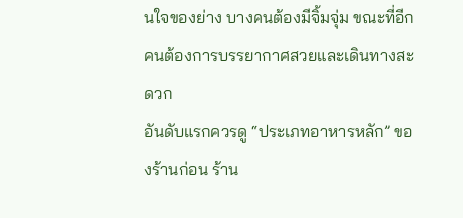นใจของย่าง บางคนต้องมีจิ้มจุ่ม ขณะที่อีกคนต้องการบรรยากาศสวยและเดินทางสะดวก
อันดับแรกควรดู “ประเภทอาหารหลัก” ของร้านก่อน ร้าน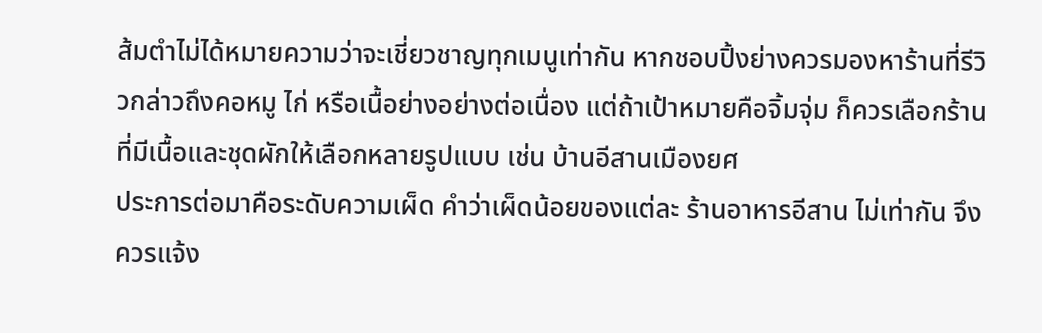ส้มตำไม่ได้หมายความว่าจะเชี่ยวชาญทุกเมนูเท่ากัน หากชอบปิ้งย่างควรมองหาร้านที่รีวิวกล่าวถึงคอหมู ไก่ หรือเนื้อย่างอย่างต่อเนื่อง แต่ถ้าเป้าหมายคือจิ้มจุ่ม ก็ควรเลือกร้านที่มีเนื้อและชุดผักให้เลือกหลายรูปแบบ เช่น บ้านอีสานเมืองยศ
ประการต่อมาคือระดับความเผ็ด คำว่าเผ็ดน้อยของแต่ละ ร้านอาหารอีสาน ไม่เท่ากัน จึงควรแจ้ง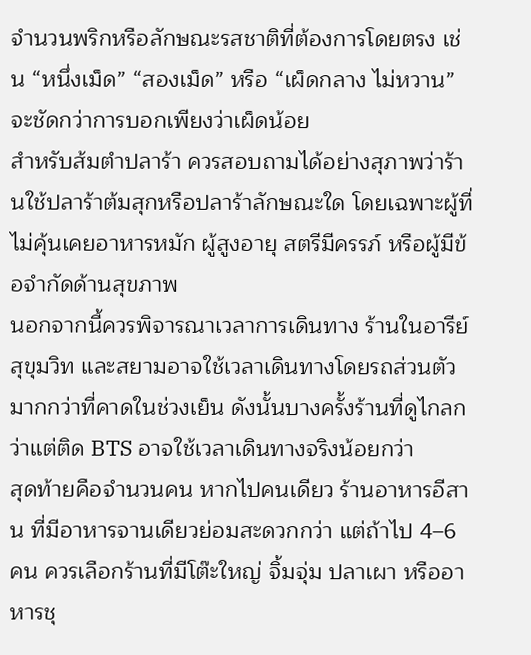จำนวนพริกหรือลักษณะรสชาติที่ต้องการโดยตรง เช่น “หนึ่งเม็ด” “สองเม็ด” หรือ “เผ็ดกลาง ไม่หวาน” จะชัดกว่าการบอกเพียงว่าเผ็ดน้อย
สำหรับส้มตำปลาร้า ควรสอบถามได้อย่างสุภาพว่าร้านใช้ปลาร้าต้มสุกหรือปลาร้าลักษณะใด โดยเฉพาะผู้ที่ไม่คุ้นเคยอาหารหมัก ผู้สูงอายุ สตรีมีครรภ์ หรือผู้มีข้อจำกัดด้านสุขภาพ
นอกจากนี้ควรพิจารณาเวลาการเดินทาง ร้านในอารีย์ สุขุมวิท และสยามอาจใช้เวลาเดินทางโดยรถส่วนตัวมากกว่าที่คาดในช่วงเย็น ดังนั้นบางครั้งร้านที่ดูไกลกว่าแต่ติด BTS อาจใช้เวลาเดินทางจริงน้อยกว่า
สุดท้ายคือจำนวนคน หากไปคนเดียว ร้านอาหารอีสาน ที่มีอาหารจานเดียวย่อมสะดวกกว่า แต่ถ้าไป 4–6 คน ควรเลือกร้านที่มีโต๊ะใหญ่ จิ้มจุ่ม ปลาเผา หรืออาหารชุ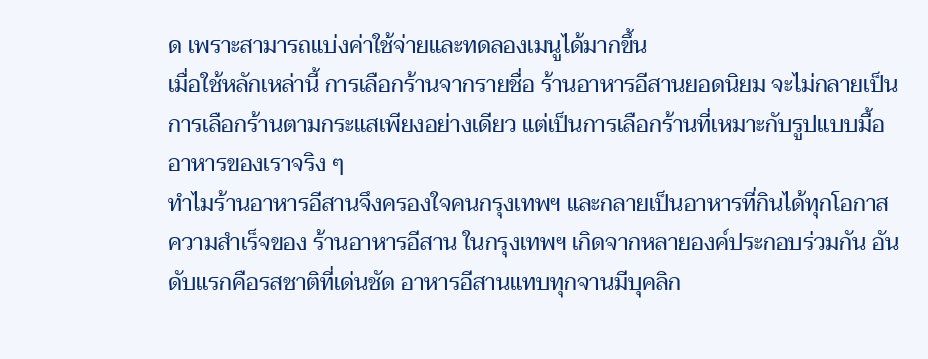ด เพราะสามารถแบ่งค่าใช้จ่ายและทดลองเมนูได้มากขึ้น
เมื่อใช้หลักเหล่านี้ การเลือกร้านจากรายชื่อ ร้านอาหารอีสานยอดนิยม จะไม่กลายเป็นการเลือกร้านตามกระแสเพียงอย่างเดียว แต่เป็นการเลือกร้านที่เหมาะกับรูปแบบมื้ออาหารของเราจริง ๆ
ทำไมร้านอาหารอีสานจึงครองใจคนกรุงเทพฯ และกลายเป็นอาหารที่กินได้ทุกโอกาส
ความสำเร็จของ ร้านอาหารอีสาน ในกรุงเทพฯ เกิดจากหลายองค์ประกอบร่วมกัน อันดับแรกคือรสชาติที่เด่นชัด อาหารอีสานแทบทุกจานมีบุคลิก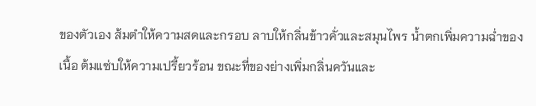ของตัวเอง ส้มตำให้ความสดและกรอบ ลาบให้กลิ่นข้าวคั่วและสมุนไพร น้ำตกเพิ่มความฉ่ำของเนื้อ ต้มแซ่บให้ความเปรี้ยวร้อน ขณะที่ของย่างเพิ่มกลิ่นควันและ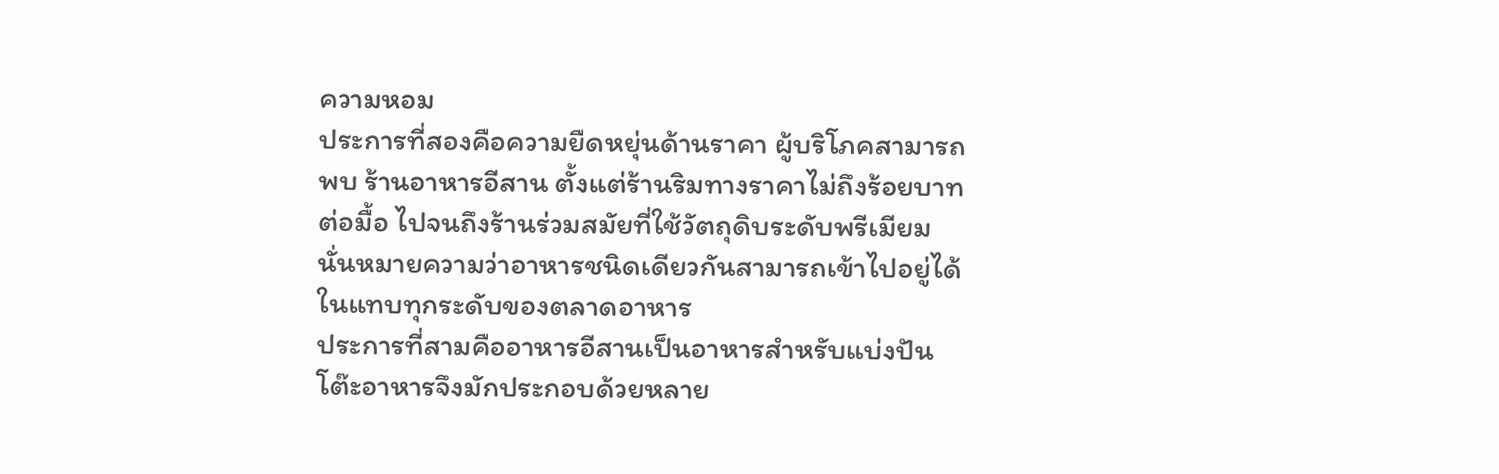ความหอม
ประการที่สองคือความยืดหยุ่นด้านราคา ผู้บริโภคสามารถพบ ร้านอาหารอีสาน ตั้งแต่ร้านริมทางราคาไม่ถึงร้อยบาทต่อมื้อ ไปจนถึงร้านร่วมสมัยที่ใช้วัตถุดิบระดับพรีเมียม นั่นหมายความว่าอาหารชนิดเดียวกันสามารถเข้าไปอยู่ได้ในแทบทุกระดับของตลาดอาหาร
ประการที่สามคืออาหารอีสานเป็นอาหารสำหรับแบ่งปัน โต๊ะอาหารจึงมักประกอบด้วยหลาย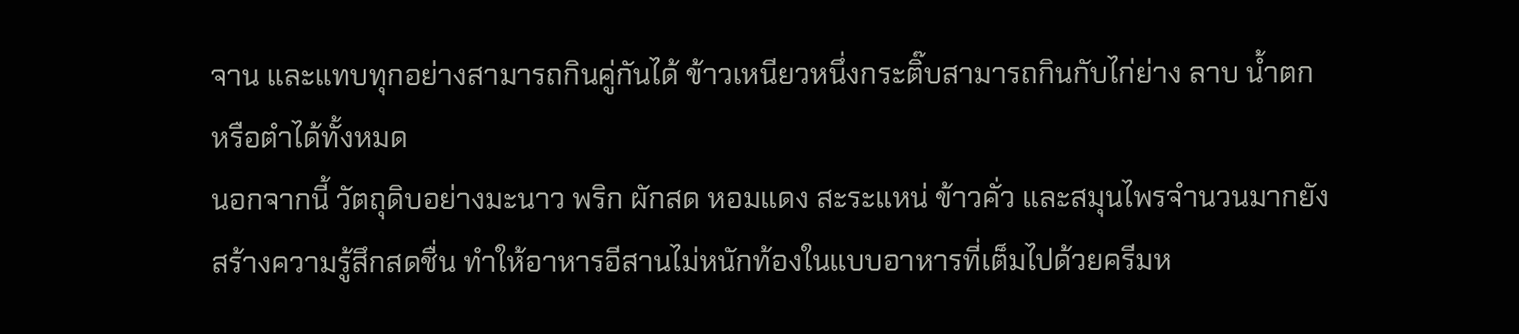จาน และแทบทุกอย่างสามารถกินคู่กันได้ ข้าวเหนียวหนึ่งกระติ๊บสามารถกินกับไก่ย่าง ลาบ น้ำตก หรือตำได้ทั้งหมด
นอกจากนี้ วัตถุดิบอย่างมะนาว พริก ผักสด หอมแดง สะระแหน่ ข้าวคั่ว และสมุนไพรจำนวนมากยังสร้างความรู้สึกสดชื่น ทำให้อาหารอีสานไม่หนักท้องในแบบอาหารที่เต็มไปด้วยครีมห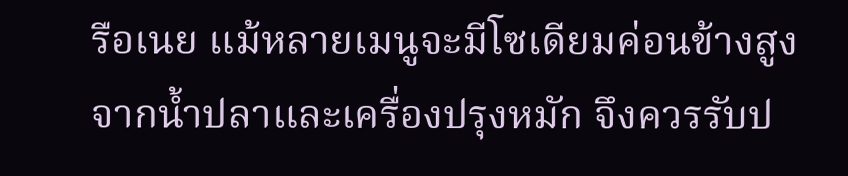รือเนย แม้หลายเมนูจะมีโซเดียมค่อนข้างสูงจากน้ำปลาและเครื่องปรุงหมัก จึงควรรับป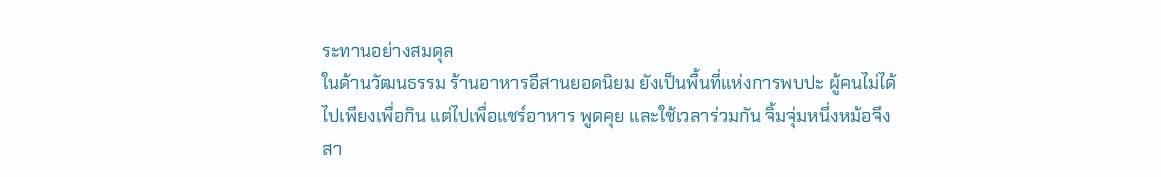ระทานอย่างสมดุล
ในด้านวัฒนธรรม ร้านอาหารอีสานยอดนิยม ยังเป็นพื้นที่แห่งการพบปะ ผู้คนไม่ได้ไปเพียงเพื่อกิน แต่ไปเพื่อแชร์อาหาร พูดคุย และใช้เวลาร่วมกัน จิ้มจุ่มหนึ่งหม้อจึงสา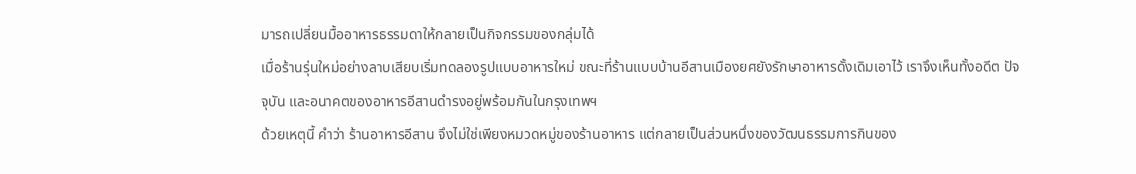มารถเปลี่ยนมื้ออาหารธรรมดาให้กลายเป็นกิจกรรมของกลุ่มได้
เมื่อร้านรุ่นใหม่อย่างลาบเสียบเริ่มทดลองรูปแบบอาหารใหม่ ขณะที่ร้านแบบบ้านอีสานเมืองยศยังรักษาอาหารดั้งเดิมเอาไว้ เราจึงเห็นทั้งอดีต ปัจจุบัน และอนาคตของอาหารอีสานดำรงอยู่พร้อมกันในกรุงเทพฯ
ด้วยเหตุนี้ คำว่า ร้านอาหารอีสาน จึงไม่ใช่เพียงหมวดหมู่ของร้านอาหาร แต่กลายเป็นส่วนหนึ่งของวัฒนธรรมการกินของ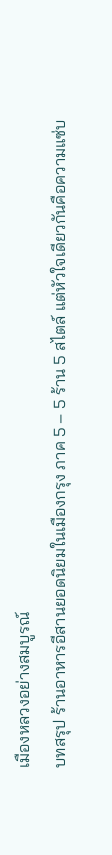เมืองหลวงอย่างสมบูรณ์
บทสรุป ร้านอาหารอีสานยอดนิยมในเมืองกรุง ภาค 5 – 5 ร้าน 5 สไตล์ แต่หัวใจเดียวกันคือความแซ่บ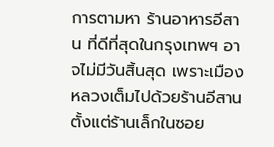การตามหา ร้านอาหารอีสาน ที่ดีที่สุดในกรุงเทพฯ อาจไม่มีวันสิ้นสุด เพราะเมืองหลวงเต็มไปด้วยร้านอีสานตั้งแต่ร้านเล็กในซอย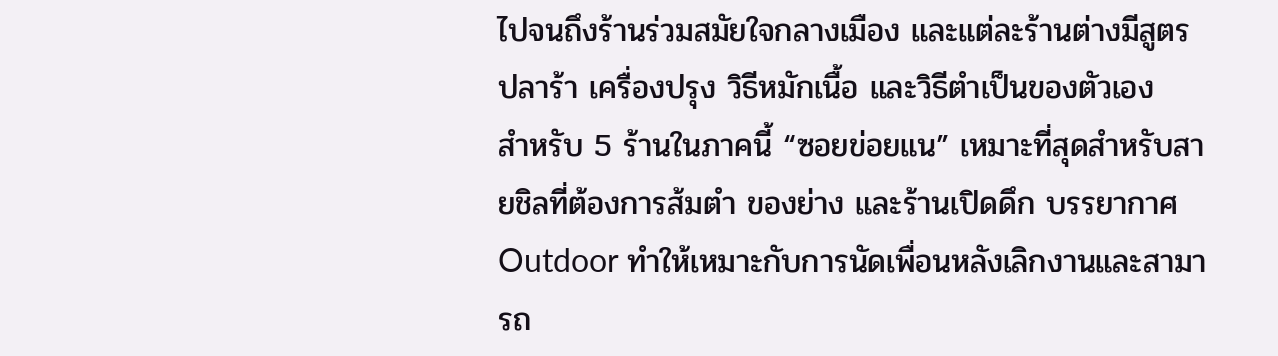ไปจนถึงร้านร่วมสมัยใจกลางเมือง และแต่ละร้านต่างมีสูตร ปลาร้า เครื่องปรุง วิธีหมักเนื้อ และวิธีตำเป็นของตัวเอง
สำหรับ 5 ร้านในภาคนี้ “ซอยข่อยแน” เหมาะที่สุดสำหรับสายชิลที่ต้องการส้มตำ ของย่าง และร้านเปิดดึก บรรยากาศ Outdoor ทำให้เหมาะกับการนัดเพื่อนหลังเลิกงานและสามารถ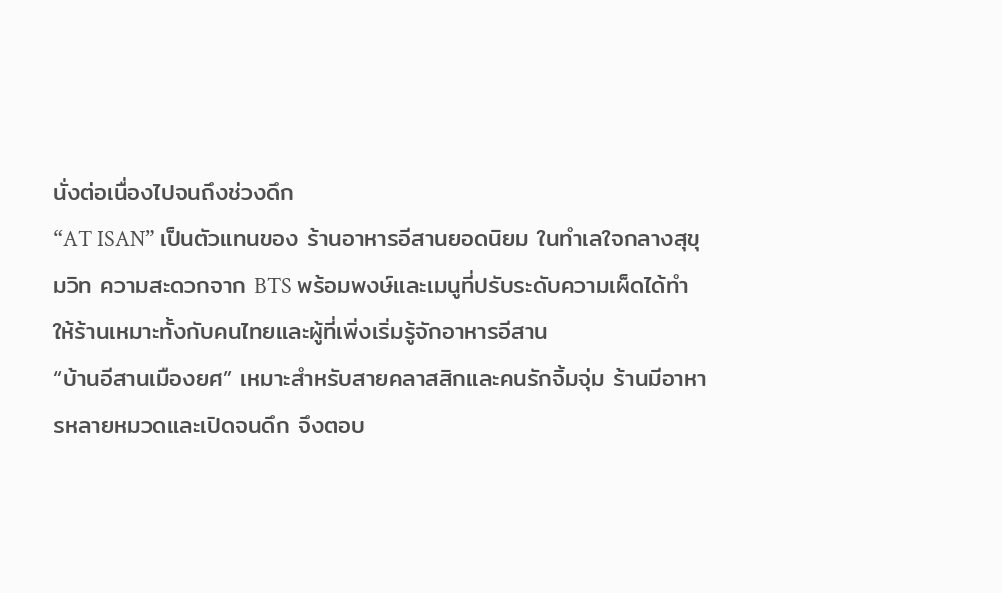นั่งต่อเนื่องไปจนถึงช่วงดึก
“AT ISAN” เป็นตัวแทนของ ร้านอาหารอีสานยอดนิยม ในทำเลใจกลางสุขุมวิท ความสะดวกจาก BTS พร้อมพงษ์และเมนูที่ปรับระดับความเผ็ดได้ทำให้ร้านเหมาะทั้งกับคนไทยและผู้ที่เพิ่งเริ่มรู้จักอาหารอีสาน
“บ้านอีสานเมืองยศ” เหมาะสำหรับสายคลาสสิกและคนรักจิ้มจุ่ม ร้านมีอาหารหลายหมวดและเปิดจนดึก จึงตอบ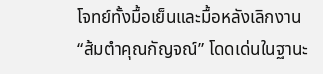โจทย์ทั้งมื้อเย็นและมื้อหลังเลิกงาน
“ส้มตำคุณกัญจณ์” โดดเด่นในฐานะ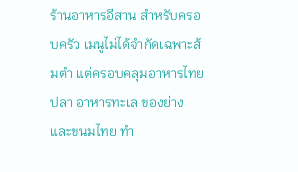ร้านอาหารอีสาน สำหรับครอบครัว เมนูไม่ได้จำกัดเฉพาะส้มตำ แต่ครอบคลุมอาหารไทย ปลา อาหารทะเล ของย่าง และขนมไทย ทำ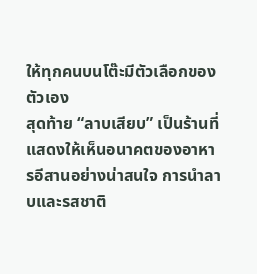ให้ทุกคนบนโต๊ะมีตัวเลือกของตัวเอง
สุดท้าย “ลาบเสียบ” เป็นร้านที่แสดงให้เห็นอนาคตของอาหารอีสานอย่างน่าสนใจ การนำลาบและรสชาติ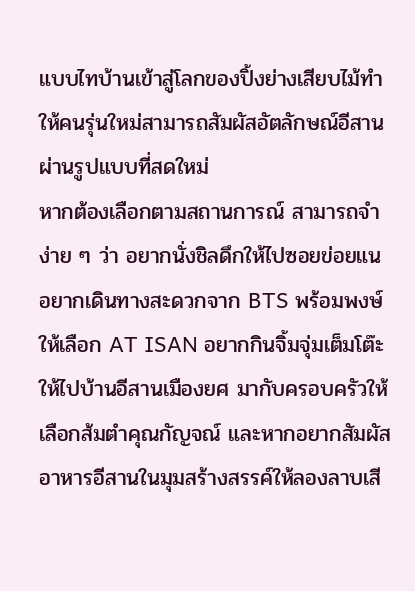แบบไทบ้านเข้าสู่โลกของปิ้งย่างเสียบไม้ทำให้คนรุ่นใหม่สามารถสัมผัสอัตลักษณ์อีสานผ่านรูปแบบที่สดใหม่
หากต้องเลือกตามสถานการณ์ สามารถจำง่าย ๆ ว่า อยากนั่งชิลดึกให้ไปซอยข่อยแน อยากเดินทางสะดวกจาก BTS พร้อมพงษ์ให้เลือก AT ISAN อยากกินจิ้มจุ่มเต็มโต๊ะให้ไปบ้านอีสานเมืองยศ มากับครอบครัวให้เลือกส้มตำคุณกัญจณ์ และหากอยากสัมผัสอาหารอีสานในมุมสร้างสรรค์ให้ลองลาบเสี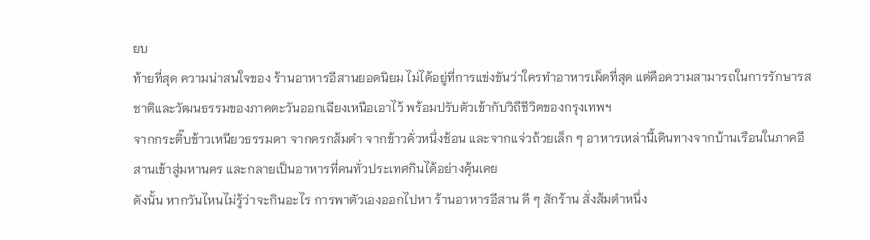ยบ
ท้ายที่สุด ความน่าสนใจของ ร้านอาหารอีสานยอดนิยม ไม่ได้อยู่ที่การแข่งขันว่าใครทำอาหารเผ็ดที่สุด แต่คือความสามารถในการรักษารสชาติและวัฒนธรรมของภาคตะวันออกเฉียงเหนือเอาไว้ พร้อมปรับตัวเข้ากับวิถีชีวิตของกรุงเทพฯ
จากกระติ๊บข้าวเหนียวธรรมดา จากครกส้มตำ จากข้าวคั่วหนึ่งช้อน และจากแจ่วถ้วยเล็ก ๆ อาหารเหล่านี้เดินทางจากบ้านเรือนในภาคอีสานเข้าสู่มหานคร และกลายเป็นอาหารที่คนทั่วประเทศกินได้อย่างคุ้นเคย
ดังนั้น หากวันไหนไม่รู้ว่าจะกินอะไร การพาตัวเองออกไปหา ร้านอาหารอีสาน ดี ๆ สักร้าน สั่งส้มตำหนึ่ง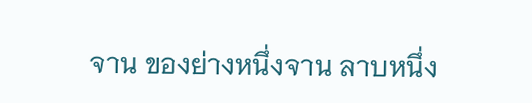จาน ของย่างหนึ่งจาน ลาบหนึ่ง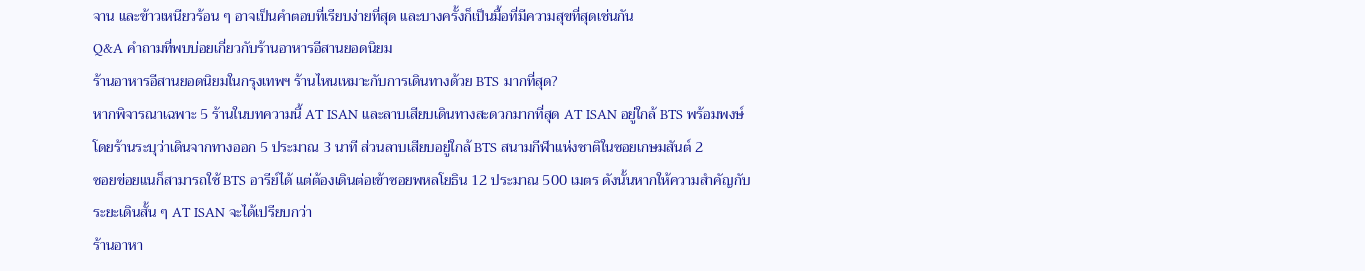จาน และข้าวเหนียวร้อน ๆ อาจเป็นคำตอบที่เรียบง่ายที่สุด และบางครั้งก็เป็นมื้อที่มีความสุขที่สุดเช่นกัน
Q&A คำถามที่พบบ่อยเกี่ยวกับร้านอาหารอีสานยอดนิยม
ร้านอาหารอีสานยอดนิยมในกรุงเทพฯ ร้านไหนเหมาะกับการเดินทางด้วย BTS มากที่สุด?
หากพิจารณาเฉพาะ 5 ร้านในบทความนี้ AT ISAN และลาบเสียบเดินทางสะดวกมากที่สุด AT ISAN อยู่ใกล้ BTS พร้อมพงษ์ โดยร้านระบุว่าเดินจากทางออก 5 ประมาณ 3 นาที ส่วนลาบเสียบอยู่ใกล้ BTS สนามกีฬาแห่งชาติในซอยเกษมสันต์ 2
ซอยข่อยแนก็สามารถใช้ BTS อารีย์ได้ แต่ต้องเดินต่อเข้าซอยพหลโยธิน 12 ประมาณ 500 เมตร ดังนั้นหากให้ความสำคัญกับระยะเดินสั้น ๆ AT ISAN จะได้เปรียบกว่า
ร้านอาหา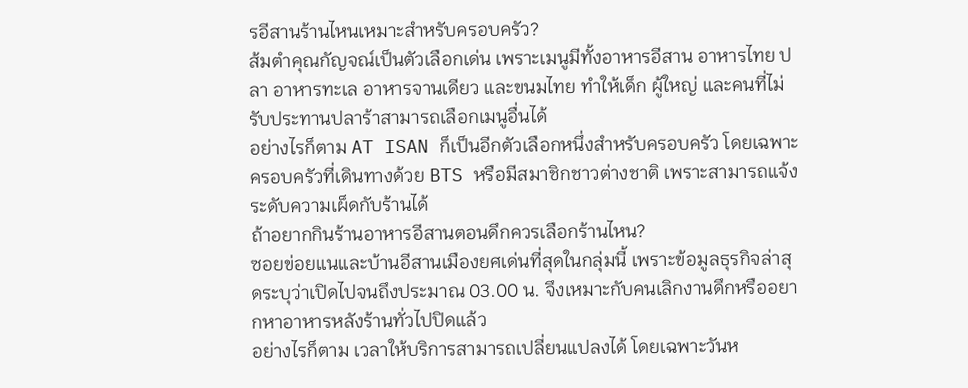รอีสานร้านไหนเหมาะสำหรับครอบครัว?
ส้มตำคุณกัญจณ์เป็นตัวเลือกเด่น เพราะเมนูมีทั้งอาหารอีสาน อาหารไทย ปลา อาหารทะเล อาหารจานเดียว และขนมไทย ทำให้เด็ก ผู้ใหญ่ และคนที่ไม่รับประทานปลาร้าสามารถเลือกเมนูอื่นได้
อย่างไรก็ตาม AT ISAN ก็เป็นอีกตัวเลือกหนึ่งสำหรับครอบครัว โดยเฉพาะครอบครัวที่เดินทางด้วย BTS หรือมีสมาชิกชาวต่างชาติ เพราะสามารถแจ้งระดับความเผ็ดกับร้านได้
ถ้าอยากกินร้านอาหารอีสานตอนดึกควรเลือกร้านไหน?
ซอยข่อยแนและบ้านอีสานเมืองยศเด่นที่สุดในกลุ่มนี้ เพราะข้อมูลธุรกิจล่าสุดระบุว่าเปิดไปจนถึงประมาณ 03.00 น. จึงเหมาะกับคนเลิกงานดึกหรืออยากหาอาหารหลังร้านทั่วไปปิดแล้ว
อย่างไรก็ตาม เวลาให้บริการสามารถเปลี่ยนแปลงได้ โดยเฉพาะวันห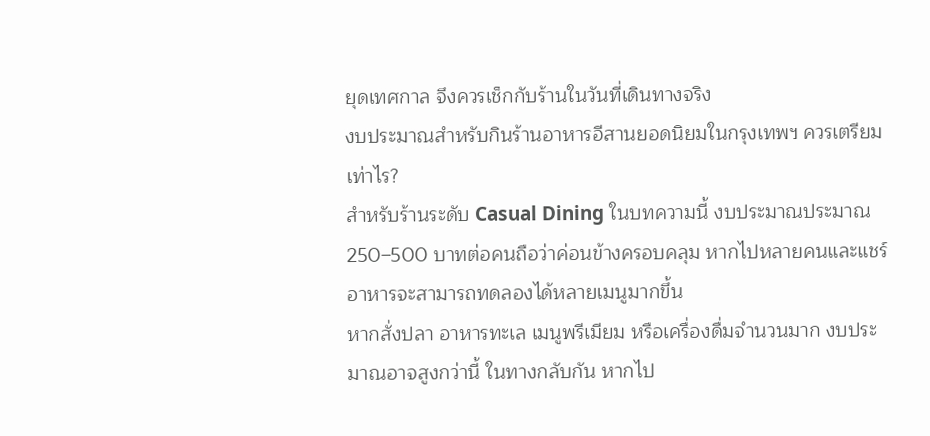ยุดเทศกาล จึงควรเช็กกับร้านในวันที่เดินทางจริง
งบประมาณสำหรับกินร้านอาหารอีสานยอดนิยมในกรุงเทพฯ ควรเตรียมเท่าไร?
สำหรับร้านระดับ Casual Dining ในบทความนี้ งบประมาณประมาณ 250–500 บาทต่อคนถือว่าค่อนข้างครอบคลุม หากไปหลายคนและแชร์อาหารจะสามารถทดลองได้หลายเมนูมากขึ้น
หากสั่งปลา อาหารทะเล เมนูพรีเมียม หรือเครื่องดื่มจำนวนมาก งบประมาณอาจสูงกว่านี้ ในทางกลับกัน หากไป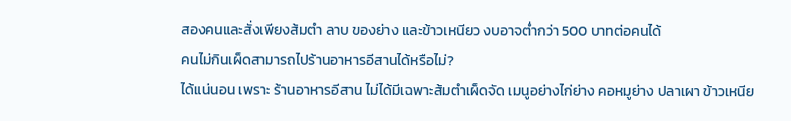สองคนและสั่งเพียงส้มตำ ลาบ ของย่าง และข้าวเหนียว งบอาจต่ำกว่า 500 บาทต่อคนได้
คนไม่กินเผ็ดสามารถไปร้านอาหารอีสานได้หรือไม่?
ได้แน่นอน เพราะ ร้านอาหารอีสาน ไม่ได้มีเฉพาะส้มตำเผ็ดจัด เมนูอย่างไก่ย่าง คอหมูย่าง ปลาเผา ข้าวเหนีย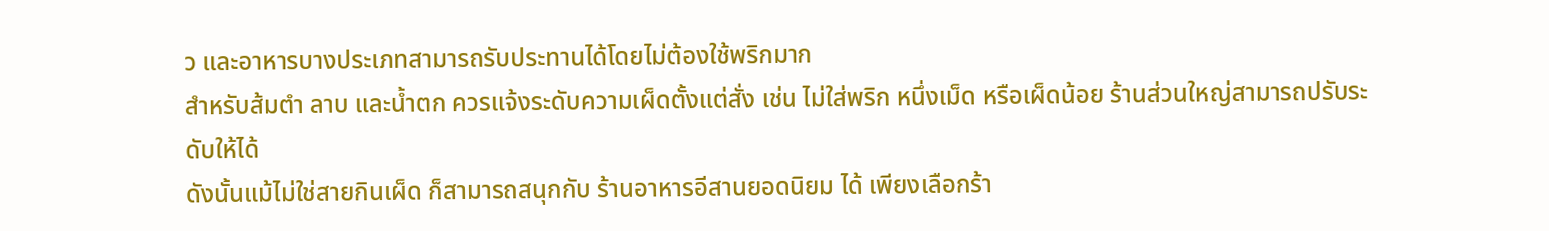ว และอาหารบางประเภทสามารถรับประทานได้โดยไม่ต้องใช้พริกมาก
สำหรับส้มตำ ลาบ และน้ำตก ควรแจ้งระดับความเผ็ดตั้งแต่สั่ง เช่น ไม่ใส่พริก หนึ่งเม็ด หรือเผ็ดน้อย ร้านส่วนใหญ่สามารถปรับระดับให้ได้
ดังนั้นแม้ไม่ใช่สายกินเผ็ด ก็สามารถสนุกกับ ร้านอาหารอีสานยอดนิยม ได้ เพียงเลือกร้า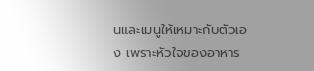นและเมนูให้เหมาะกับตัวเอง เพราะหัวใจของอาหาร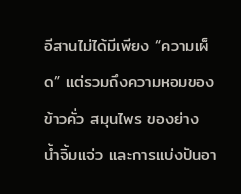อีสานไม่ได้มีเพียง “ความเผ็ด” แต่รวมถึงความหอมของข้าวคั่ว สมุนไพร ของย่าง น้ำจิ้มแจ่ว และการแบ่งปันอา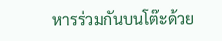หารร่วมกันบนโต๊ะด้วย